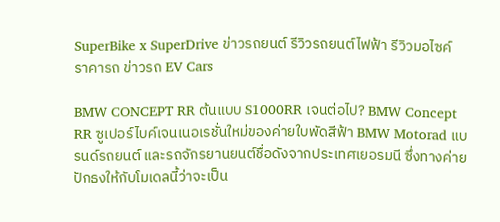SuperBike x SuperDrive ข่าวรถยนต์ รีวิวรถยนต์ไฟฟ้า รีวิวมอไซค์ ราคารถ ข่าวรถ EV Cars

BMW CONCEPT RR ต้นแบบ S1000RR เจนต่อไป? BMW Concept RR ซูเปอร์ไบค์เจนเนอเรชั่นใหม่ของค่ายใบพัดสีฟ้า BMW Motorad แบรนด์รถยนต์ และรถจักรยานยนต์ชื่อดังจากประเทศเยอรมนี ซึ่งทางค่ายปักธงให้กับโมเดลนี้ว่าจะเป็น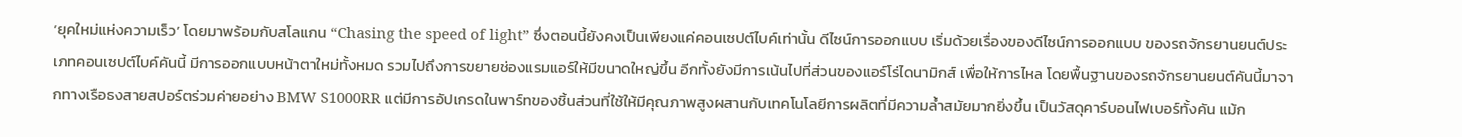‘ยุคใหม่แห่งความเร็ว’ โดยมาพร้อมกับสโลแกน “Chasing the speed of light” ซึ่งตอนนี้ยังคงเป็นเพียงแค่คอนเซปต์ไบค์เท่านั้น ดีไซน์การออกแบบ เริ่มด้วยเรื่องของดีไซน์การออกแบบ ของรถจักรยานยนต์ประเภทคอนเซปต์ไบค์คันนี้ มีการออกแบบหน้าตาใหม่ทั้งหมด รวมไปถึงการขยายช่องแรมแอร์ให้มีขนาดใหญ่ขึ้น อีกทั้งยังมีการเน้นไปที่ส่วนของแอร์โร่ไดนามิกส์ เพื่อให้การไหล โดยพื้นฐานของรถจักรยานยนต์คันนี้มาจากทางเรือธงสายสปอร์ตร่วมค่ายอย่าง BMW S1000RR แต่มีการอัปเกรดในพาร์ทของชิ้นส่วนที่ใช้ให้มีคุณภาพสูงผสานกับเทคโนโลยีการผลิตที่มีความล้ำสมัยมากยิ่งขึ้น เป็นวัสดุคาร์บอนไฟเบอร์ทั้งคัน แม้ก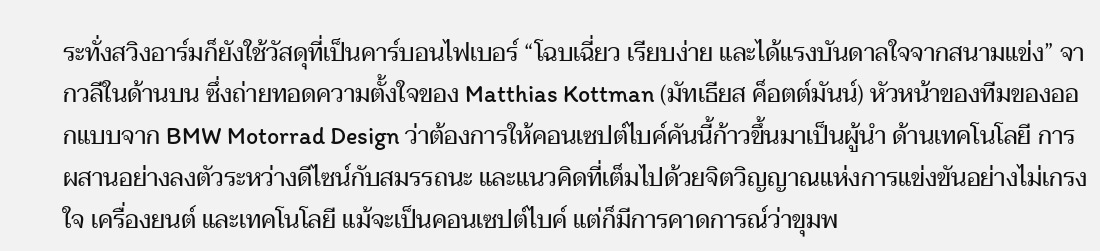ระทั่งสวิงอาร์มก็ยังใช้วัสดุที่เป็นคาร์บอนไฟเบอร์ “โฉบเฉี่ยว เรียบง่าย และได้แรงบันดาลใจจากสนามแข่ง” จากวลีในด้านบน ซึ่งถ่ายทอดความตั้งใจของ Matthias Kottman (มัทเธียส ค็อตต์มันน์) หัวหน้าของทีมของออกแบบจาก BMW Motorrad Design ว่าต้องการให้คอนเซปต์ไบค์คันนี้ก้าวขึ้นมาเป็นผู้นำ ด้านเทคโนโลยี การผสานอย่างลงตัวระหว่างดีไซน์กับสมรรถนะ และแนวคิดที่เต็มไปด้วยจิตวิญญาณแห่งการแข่งขันอย่างไม่เกรงใจ เครื่องยนต์ และเทคโนโลยี แม้จะเป็นคอนเซปต์ไบค์ แต่ก็มีการคาดการณ์ว่าขุมพ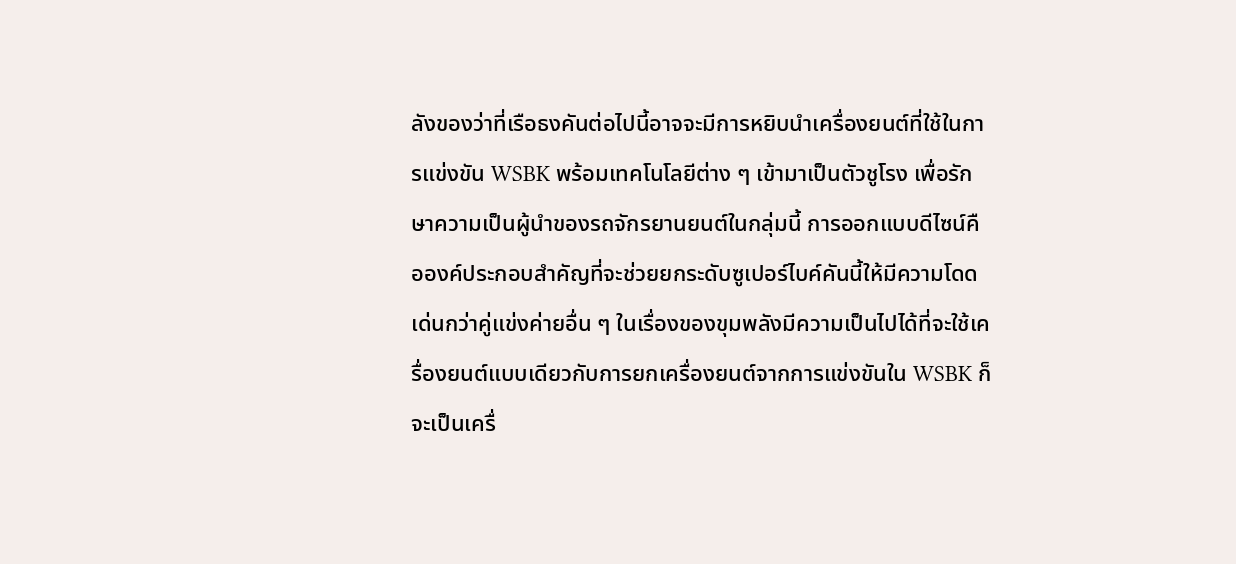ลังของว่าที่เรือธงคันต่อไปนี้อาจจะมีการหยิบนำเครื่องยนต์ที่ใช้ในการแข่งขัน WSBK พร้อมเทคโนโลยีต่าง ๆ เข้ามาเป็นตัวชูโรง เพื่อรักษาความเป็นผู้นำของรถจักรยานยนต์ในกลุ่มนี้ การออกแบบดีไซน์คือองค์ประกอบสำคัญที่จะช่วยยกระดับซูเปอร์ไบค์คันนี้ให้มีความโดดเด่นกว่าคู่แข่งค่ายอื่น ๆ ในเรื่องของขุมพลังมีความเป็นไปได้ที่จะใช้เครื่องยนต์แบบเดียวกับการยกเครื่องยนต์จากการแข่งขันใน WSBK ก็จะเป็นเครื่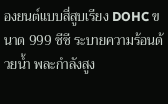องยนต์แบบสี่สูบเรียง DOHC ขนาด 999 ซีซี ระบายความร้อนด้วยน้ำ พละกำลังสูง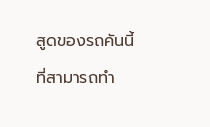สูดของรถคันนี้ที่สามารถทำ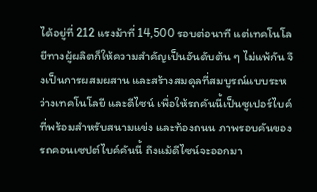ได้อยู่ที่ 212 แรงม้าที่ 14,500 รอบต่อนาที แต่เทคโนโลยีทางผู้ผลิตก็ให้ความสำคัญเป็นอันดับต้น ๆ ไม่แพ้กัน จึงเป็นการผสมผสาน และสร้างสมดุลที่สมบูรณ์แบบระหว่างเทคโนโลยี และดีไซน์ เพื่อให้รถคันนี้เป็นซูเปอร์ไบค์ที่พร้อมสำหรับสนามแข่ง และท้องถนน ภาพรอบคันของรถคอนเซปต์ไบค์คันนี้ ถึงแม้ดีไซน์จะออกมา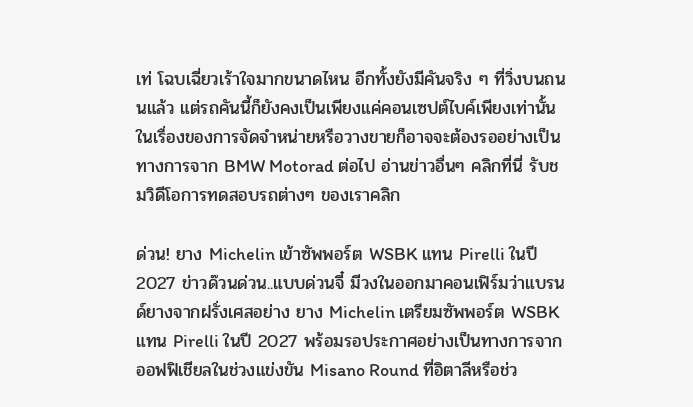เท่ โฉบเฉี่ยวเร้าใจมากขนาดไหน อีกทั้งยังมีคันจริง ๆ ที่วิ่งบนถนนแล้ว แต่รถคันนี้ก็ยังคงเป็นเพียงแค่คอนเซปต์ไบค์เพียงเท่านั้น ในเรื่องของการจัดจำหน่ายหรือวางขายก็อาจจะต้องรออย่างเป็นทางการจาก BMW Motorad ต่อไป อ่านข่าวอื่นๆ คลิกที่นี่ รับชมวิดีโอการทดสอบรถต่างๆ ของเราคลิก

ด่วน! ยาง Michelin เข้าซัพพอร์ต WSBK แทน Pirelli ในปี 2027 ข่าวด๊วนด่วน..แบบด่วนจี๋ มีวงในออกมาคอนเฟิร์มว่าแบรนด์ยางจากฝรั่งเศสอย่าง ยาง Michelin เตรียมซัพพอร์ต WSBK แทน Pirelli ในปี 2027 พร้อมรอประกาศอย่างเป็นทางการจากออฟฟิเชียลในช่วงแข่งขัน Misano Round ที่อิตาลีหรือช่ว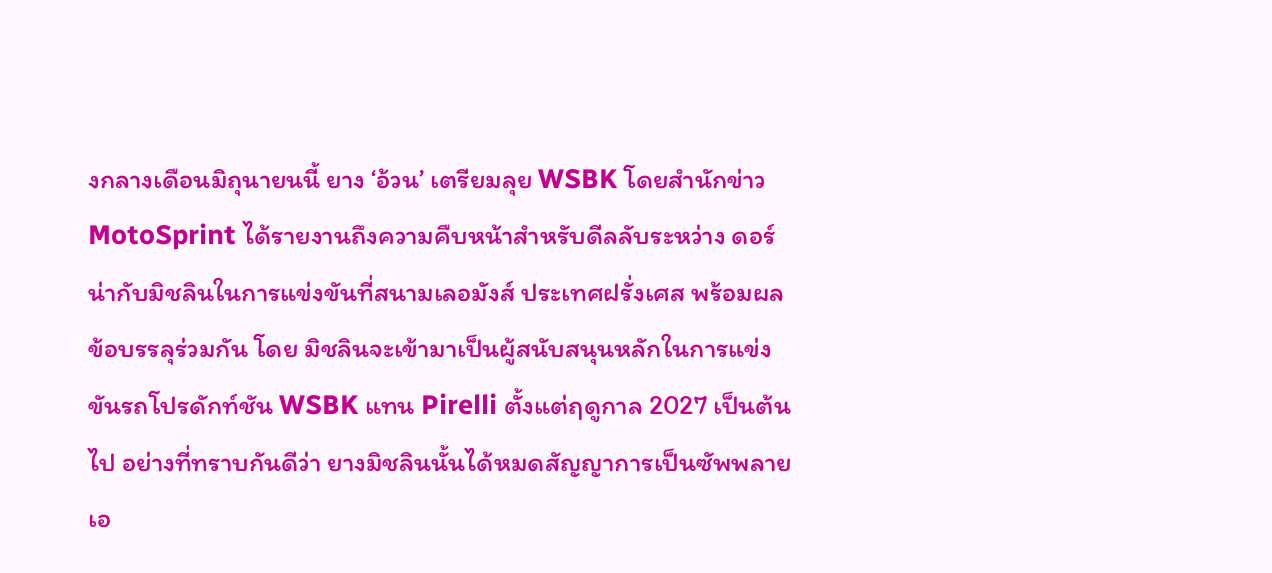งกลางเดือนมิถุนายนนี้ ยาง ‘อ้วน’ เตรียมลุย WSBK โดยสำนักข่าว MotoSprint ได้รายงานถึงความคืบหน้าสำหรับดีลลับระหว่าง ดอร์น่ากับมิชลินในการแข่งขันที่สนามเลอมังส์ ประเทศฝรั่งเศส พร้อมผลข้อบรรลุร่วมกัน โดย มิชลินจะเข้ามาเป็นผู้สนับสนุนหลักในการแข่งขันรถโปรดักท์ชัน WSBK แทน Pirelli ตั้งแต่ฤดูกาล 2027 เป็นต้นไป อย่างที่ทราบกันดีว่า ยางมิชลินนั้นได้หมดสัญญาการเป็นซัพพลายเอ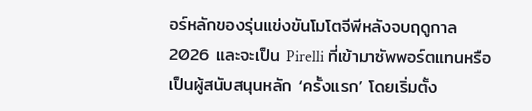อร์หลักของรุ่นแข่งขันโมโตจีพีหลังจบฤดูกาล 2026 และจะเป็น Pirelli ที่เข้ามาซัพพอร์ตแทนหรือเป็นผู้สนับสนุนหลัก ‘ครั้งแรก’ โดยเริ่มตั้ง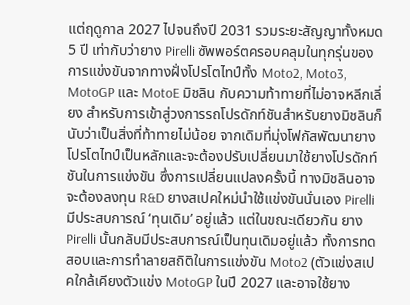แต่ฤดูกาล 2027 ไปจนถึงปี 2031 รวมระยะสัญญาทั้งหมด 5 ปี เท่ากับว่ายาง Pirelli ซัพพอร์ตครอบคลุมในทุกรุ่นของการแข่งขันจากทางฝั่งโปรโตไทป์ทั้ง Moto2, Moto3, MotoGP และ MotoE มิชลิน กับความท้าทายที่ไม่อาจหลีกเลี่ยง สำหรับการเข้าสู่วงการรถโปรดักท์ชันสำหรับยางมิชลินก็นับว่าเป็นสิ่งที่ท้าทายไม่น้อย จากเดิมที่มุ่งโฟกัสพัฒนายางโปรโตไทป์เป็นหลักและจะต้องปรับเปลี่ยนมาใช้ยางโปรดักท์ชันในการแข่งขัน ซึ่งการเปลี่ยนแปลงครั้งนี้ ทางมิชลินอาจจะต้องลงทุน R&D ยางสเปคใหม่นำใช้แข่งขันนั่นเอง Pirelli มีประสบการณ์ ‘ทุนเดิม’ อยู่แล้ว แต่ในขณะเดียวกัน ยาง Pirelli นั้นกลับมีประสบการณ์เป็นทุนเดิมอยู่แล้ว ทั้งการทดสอบและการทำลายสถิติในการแข่งขัน Moto2 (ตัวแข่งสเปคใกล้เคียงตัวแข่ง MotoGP ในปี 2027 และอาจใช้ยาง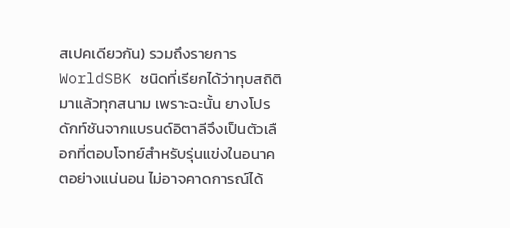สเปคเดียวกัน) รวมถึงรายการ WorldSBK ชนิดที่เรียกได้ว่าทุบสถิติมาแล้วทุกสนาม เพราะฉะนั้น ยางโปรดักท์ชันจากแบรนด์อิตาลีจึงเป็นตัวเลือกที่ตอบโจทย์สำหรับรุ่นแข่งในอนาคตอย่างแน่นอน ไม่อาจคาดการณ์ได้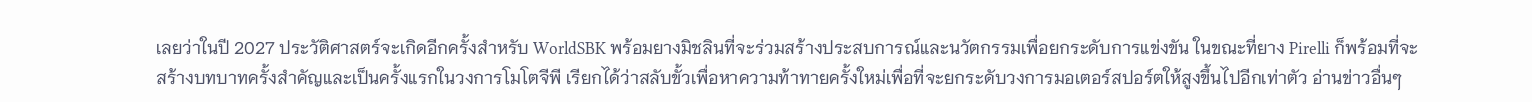เลยว่าในปี 2027 ประวัติศาสตร์จะเกิดอีกครั้งสำหรับ WorldSBK พร้อมยางมิชลินที่จะร่วมสร้างประสบการณ์และนวัตกรรมเพื่อยกระดับการแข่งขัน ในขณะที่ยาง Pirelli ก็พร้อมที่จะสร้างบทบาทครั้งสำคัญและเป็นครั้งแรกในวงการโมโตจีพี เรียกได้ว่าสลับขั้วเพื่อหาความท้าทายครั้งใหม่เพื่อที่จะยกระดับวงการมอเตอร์สปอร์ตให้สูงขึ้นไปอีกเท่าตัว อ่านข่าวอื่นๆ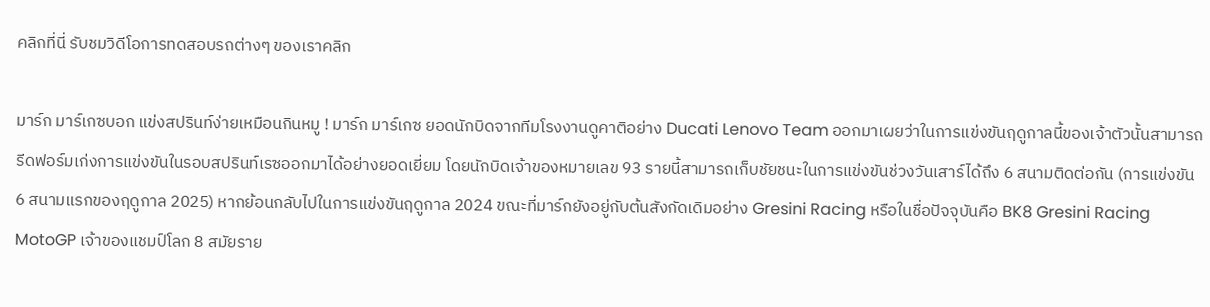คลิกที่นี่ รับชมวิดีโอการทดสอบรถต่างๆ ของเราคลิก

มาร์ก มาร์เกซบอก แข่งสปรินท์ง่ายเหมือนกินหมู ! มาร์ก มาร์เกซ ยอดนักบิดจากทีมโรงงานดูคาติอย่าง Ducati Lenovo Team ออกมาเผยว่าในการแข่งขันฤดูกาลนี้ของเจ้าตัวนั้นสามารถรีดฟอร์มเก่งการแข่งขันในรอบสปรินท์เรซออกมาได้อย่างยอดเยี่ยม โดยนักบิดเจ้าของหมายเลข 93 รายนี้สามารถเก็บชัยชนะในการแข่งขันช่วงวันเสาร์ได้ถึง 6 สนามติดต่อกัน (การแข่งขัน 6 สนามแรกของฤดูกาล 2025) หากย้อนกลับไปในการแข่งขันฤดูกาล 2024 ขณะที่มาร์กยังอยู่กับต้นสังกัดเดิมอย่าง Gresini Racing หรือในชื่อปัจจุบันคือ BK8 Gresini Racing MotoGP เจ้าของแชมป์โลก 8 สมัยราย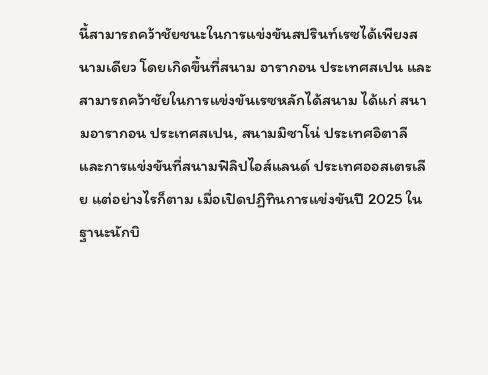นี้สามารถคว้าชัยชนะในการแข่งขันสปรินท์เรซได้เพียงสนามเดียว โดยเกิดขึ้นที่สนาม อารากอน ประเทศสเปน และสามารถคว้าชัยในการแข่งขันเรซหลักได้สนาม ได้แก่ สนามอารากอน ประเทศสเปน, สนามมิซาโน่ ประเทศอิตาลี และการแข่งขันที่สนามฟิลิปไอส์แลนด์ ประเทศออสเตรเลีย แต่อย่างไรก็ตาม เมื่อเปิดปฏิทินการแข่งขันปี 2025 ในฐานะนักบิ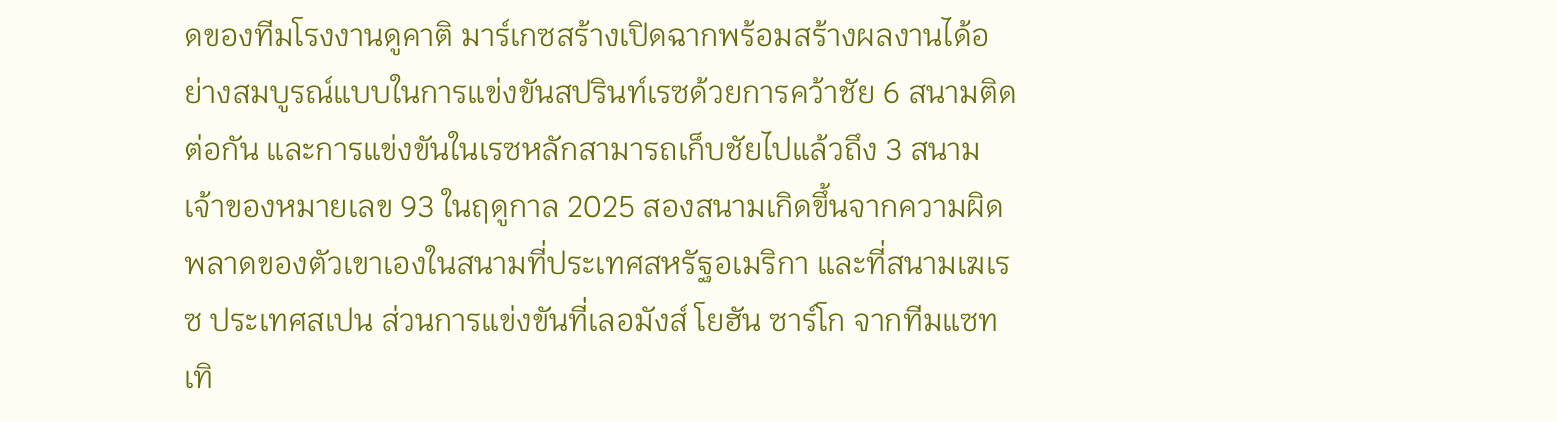ดของทีมโรงงานดูคาติ มาร์เกซสร้างเปิดฉากพร้อมสร้างผลงานได้อย่างสมบูรณ์แบบในการแข่งขันสปรินท์เรซด้วยการคว้าชัย 6 สนามติดต่อกัน และการแข่งขันในเรซหลักสามารถเก็บชัยไปแล้วถึง 3 สนาม เจ้าของหมายเลข 93 ในฤดูกาล 2025 สองสนามเกิดขึ้นจากความผิดพลาดของตัวเขาเองในสนามที่ประเทศสหรัฐอเมริกา และที่สนามเฆเรซ ประเทศสเปน ส่วนการแข่งขันที่เลอมังส์ โยฮัน ซาร์โก จากทีมแซทเทิ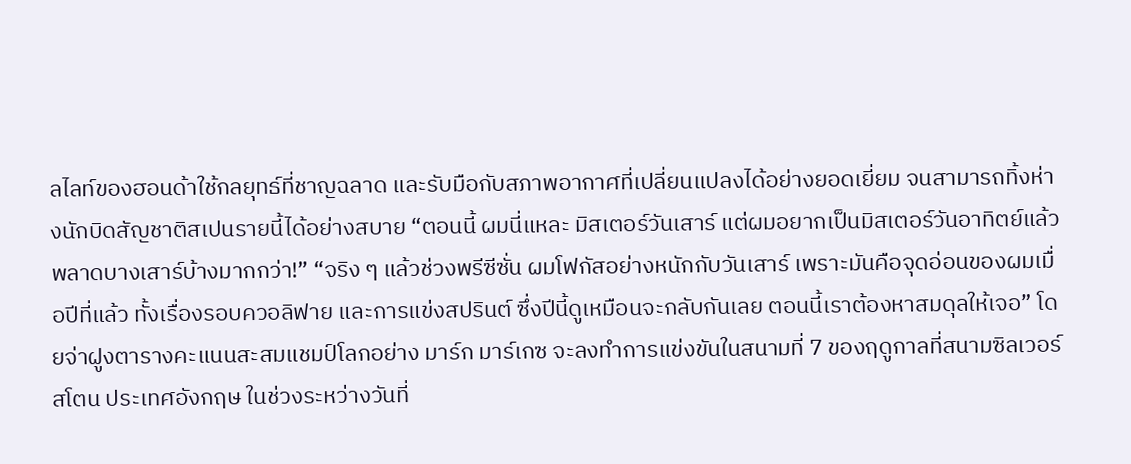ลไลท์ของฮอนด้าใช้กลยุทธ์ที่ชาญฉลาด และรับมือกับสภาพอากาศที่เปลี่ยนแปลงได้อย่างยอดเยี่ยม จนสามารถทิ้งห่างนักบิดสัญชาติสเปนรายนี้ได้อย่างสบาย “ตอนนี้ ผมนี่แหละ มิสเตอร์วันเสาร์ แต่ผมอยากเป็นมิสเตอร์วันอาทิตย์แล้วพลาดบางเสาร์บ้างมากกว่า!” “จริง ๆ แล้วช่วงพรีซีซั่น ผมโฟกัสอย่างหนักกับวันเสาร์ เพราะมันคือจุดอ่อนของผมเมื่อปีที่แล้ว ทั้งเรื่องรอบควอลิฟาย และการแข่งสปรินต์ ซึ่งปีนี้ดูเหมือนจะกลับกันเลย ตอนนี้เราต้องหาสมดุลให้เจอ” โดยจ่าฝูงตารางคะแนนสะสมแชมป์โลกอย่าง มาร์ก มาร์เกซ จะลงทำการแข่งขันในสนามที่ 7 ของฤดูกาลที่สนามซิลเวอร์สโตน ประเทศอังกฤษ ในช่วงระหว่างวันที่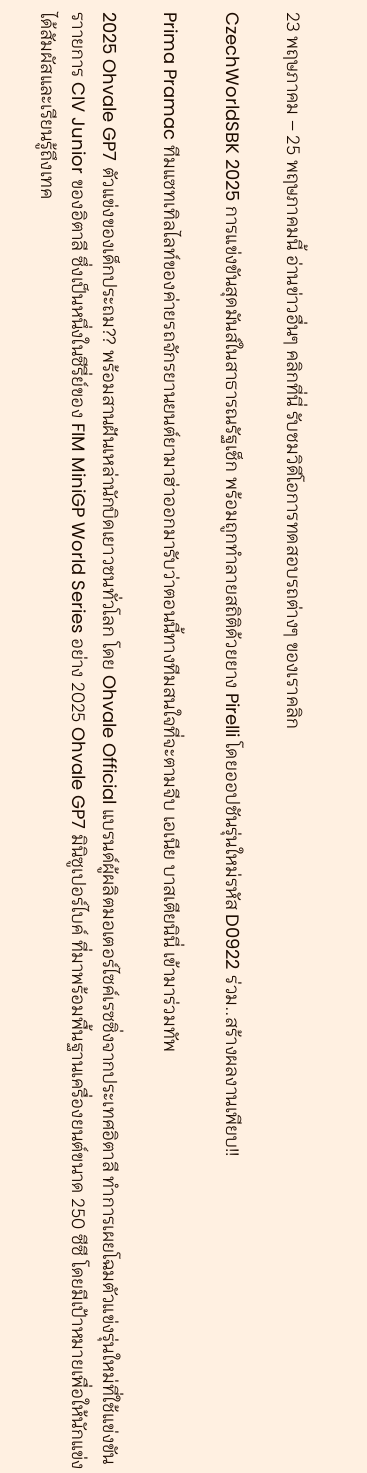23 พฤษภาคม – 25 พฤษภาคมนี้ อ่านข่าวอื่นๆ คลิกที่นี่ รับชมวิดีโอการทดสอบรถต่างๆ ของเราคลิก

CzechWorldSBK 2025 การแข่งขันสุดมันส์ในสาธารณรัฐเช็ก พร้อมถูกทำลายสถิติด้วยยาง Pirelli โดยออปชันรุ่นใหม่รหัส D0922 ร่วม..สร้างผลงานเพียบ!!

Prima Pramac ทีมแซทเทิลไลท์ของค่ายรถจักรยานยนต์ยามาฮ่าออกมารับว่าตอนนี้ทางทีมสนใจที่จะตามจีบ เอเนีย บาสเตียนินี่ เข้ามาร่วมทัพ

2025 Ohvale GP7 ตัวแข่งของเด็กประถม?? พร้อมสานฝันเหล่านักบิดเยาวชนทั่วโลก โดย Ohvale Official แบรนด์ผู้ผลิตมอเตอร์ไซค์เรซซิ่งจากประเทศอิตาลี ทำการเผยโฉมตัวแข่งรุ่นใหม่ที่ใช้แข่งขันราายการ CIV Junior ของอิตาลี ซึ่งเป็นหนึ่งในซีรี่ย์ของ FIM MiniGP World Series อย่าง 2025 Ohvale GP7 มินิซูเปอร์ไบค์ ที่มาพร้อมพื้นฐานเครื่องยนต์ขนาด 250 ซีซี โดยมีเป้าหมายเพื่อให้นักแข่งได้สัมผัสและเรียนรู้ถึงเทค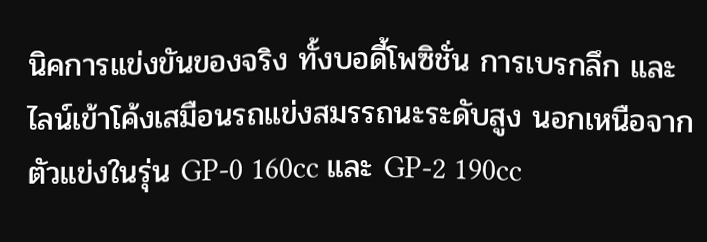นิคการแข่งขันของจริง ทั้งบอดี้โพซิชั่น การเบรกลึก และไลน์เข้าโค้งเสมือนรถแข่งสมรรถนะระดับสูง นอกเหนือจากตัวแข่งในรุ่น GP-0 160cc และ GP-2 190cc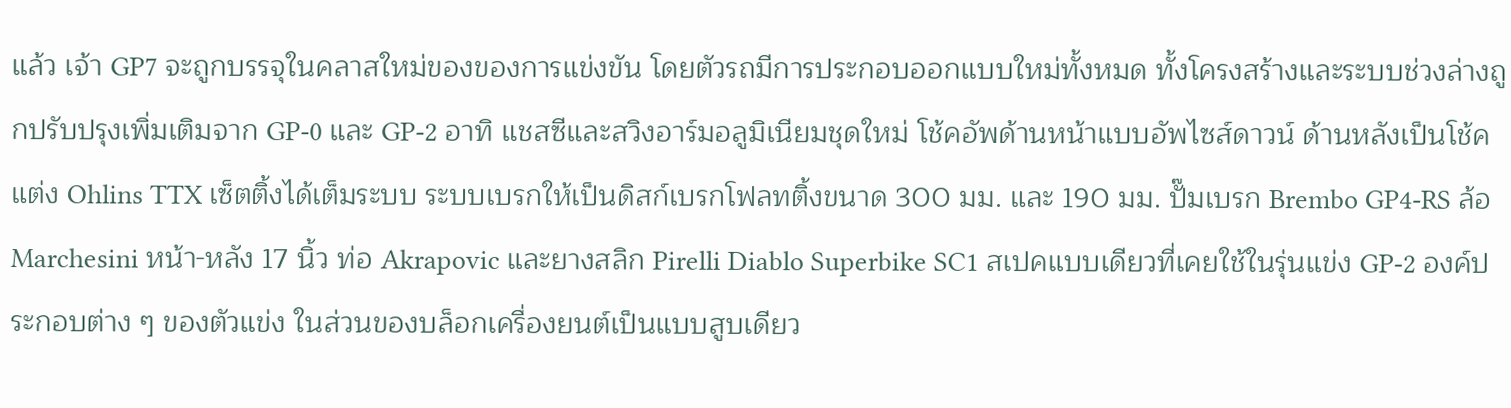แล้ว เจ้า GP7 จะถูกบรรจุในคลาสใหม่ของของการแข่งขัน โดยตัวรถมีการประกอบออกแบบใหม่ทั้งหมด ทั้งโครงสร้างและระบบช่วงล่างถูกปรับปรุงเพิ่มเติมจาก GP-0 และ GP-2 อาทิ แชสซีและสวิงอาร์มอลูมิเนียมชุดใหม่ โช้คอัพด้านหน้าแบบอัพไซส์ดาวน์ ด้านหลังเป็นโช้คแต่ง Ohlins TTX เซ็ตติ้งได้เต็มระบบ ระบบเบรกให้เป็นดิสก์เบรกโฟลทติ้งขนาด 300 มม. และ 190 มม. ปั๊มเบรก Brembo GP4-RS ล้อ Marchesini หน้า-หลัง 17 นิ้ว ท่อ Akrapovic และยางสลิก Pirelli Diablo Superbike SC1 สเปคแบบเดียวที่เคยใช้ในรุ่นแข่ง GP-2 องค์ประกอบต่าง ๆ ของตัวแข่ง ในส่วนของบล็อกเครื่องยนต์เป็นแบบสูบเดียว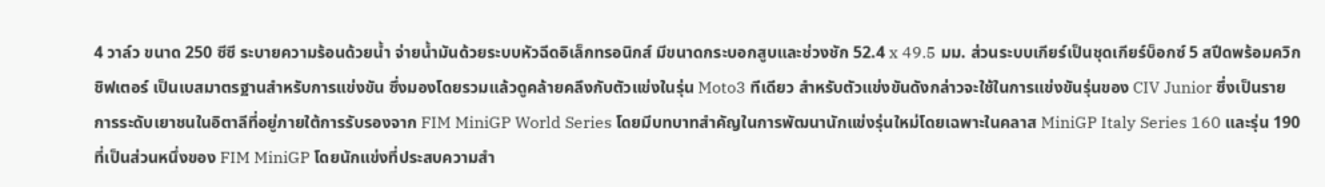4 วาล์ว ขนาด 250 ซีซี ระบายความร้อนด้วยน้ำ จ่ายน้ำมันด้วยระบบหัวฉีดอิเล็กทรอนิกส์ มีขนาดกระบอกสูบและช่วงชัก 52.4 x 49.5 มม. ส่วนระบบเกียร์เป็นชุดเกียร์บ็อกซ์ 5 สปีดพร้อมควิกชิฟเตอร์ เป็นเบสมาตรฐานสำหรับการแข่งขัน ซึ่งมองโดยรวมแล้วดูคล้ายคลึงกับตัวแข่งในรุ่น Moto3 ทีเดียว สำหรับตัวแข่งขันดังกล่าวจะใช้ในการแข่งขันรุ่นของ CIV Junior ซึ่งเป็นรายการระดับเยาชนในอิตาลีที่อยู่ภายใต้การรับรองจาก FIM MiniGP World Series โดยมีบทบาทสำคัญในการพัฒนานักแข่งรุ่นใหม่โดยเฉพาะในคลาส MiniGP Italy Series 160 และรุ่น 190 ที่เป็นส่วนหนึ่งของ FIM MiniGP โดยนักแข่งที่ประสบความสำ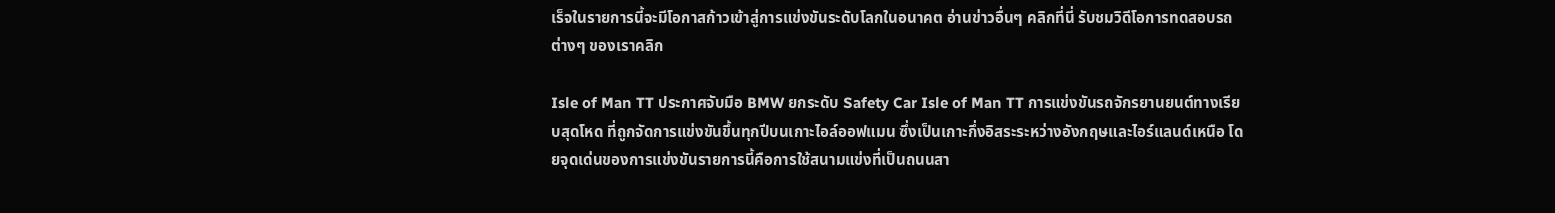เร็จในรายการนี้จะมีโอกาสก้าวเข้าสู่การแข่งขันระดับโลกในอนาคต อ่านข่าวอื่นๆ คลิกที่นี่ รับชมวิดีโอการทดสอบรถต่างๆ ของเราคลิก

Isle of Man TT ประกาศจับมือ BMW ยกระดับ Safety Car Isle of Man TT การแข่งขันรถจักรยานยนต์ทางเรียบสุดโหด ที่ถูกจัดการแข่งขันขึ้นทุกปีบนเกาะไอล์ออฟแมน ซึ่งเป็นเกาะกึ่งอิสระระหว่างอังกฤษและไอร์แลนด์เหนือ โดยจุดเด่นของการแข่งขันรายการนี้คือการใช้สนามแข่งที่เป็นถนนสา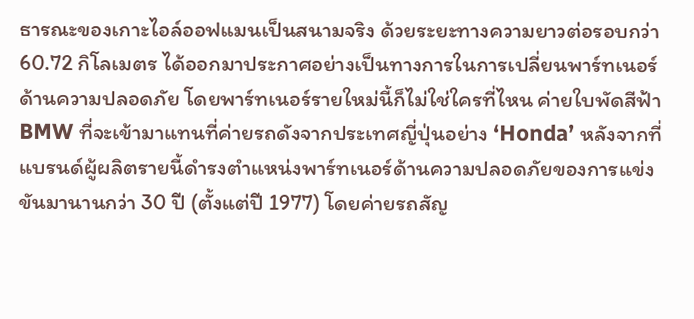ธารณะของเกาะไอล์ออฟแมนเป็นสนามจริง ด้วยระยะทางความยาวต่อรอบกว่า 60.72 กิโลเมตร ได้ออกมาประกาศอย่างเป็นทางการในการเปลี่ยนพาร์ทเนอร์ด้านความปลอดภัย โดยพาร์ทเนอร์รายใหม่นี้ก็ไม่ใช่ใครที่ไหน ค่ายใบพัดสีฟ้า BMW ที่จะเข้ามาแทนที่ค่ายรถดังจากประเทศญี่ปุ่นอย่าง ‘Honda’ หลังจากที่แบรนด์ผู้ผลิตรายนี้ดำรงตำแหน่งพาร์ทเนอร์ด้านความปลอดภัยของการแข่งขันมานานกว่า 30 ปี (ตั้งแต่ปี 1977) โดยค่ายรถสัญ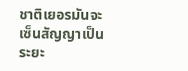ชาติเยอรมันจะเซ็นสัญญาเป็นระยะ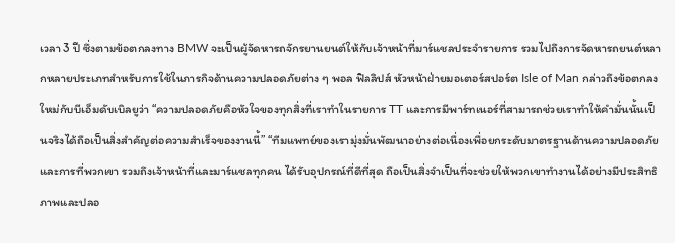เวลา 3 ปี ซึ่งตามข้อตกลงทาง BMW จะเป็นผู้จัดหารถจักรยานยนต์ให้กับเจ้าหน้าที่มาร์แชลประจำรายการ รวมไปถึงการจัดหารถยนต์หลากหลายประเภทสำหรับการใช้ในภารกิจด้านความปลอดภัยต่าง ๆ พอล ฟิลลิปส์ หัวหน้าฝ่ายมอเตอร์สปอร์ต Isle of Man กล่าวถึงข้อตกลงใหม่กับบีเอ็มดับเบิลยูว่า “ความปลอดภัยคือหัวใจของทุกสิ่งที่เราทำในรายการ TT และการมีพาร์ทเนอร์ที่สามารถช่วยเราทำให้คำมั่นนั้นเป็นจริงได้ถือเป็นสิ่งสำคัญต่อความสำเร็จของงานนี้” “ทีมแพทย์ของเรามุ่งมั่นพัฒนาอย่างต่อเนื่องเพื่อยกระดับมาตรฐานด้านความปลอดภัย และการที่พวกเขา รวมถึงเจ้าหน้าที่และมาร์แชลทุกคน ได้รับอุปกรณ์ที่ดีที่สุด ถือเป็นสิ่งจำเป็นที่จะช่วยให้พวกเขาทำงานได้อย่างมีประสิทธิภาพและปลอ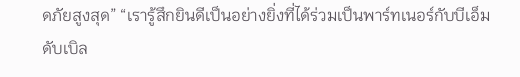ดภัยสูงสุด” “เรารู้สึกยินดีเป็นอย่างยิ่งที่ได้ร่วมเป็นพาร์ทเนอร์กับบีเอ็มดับเบิล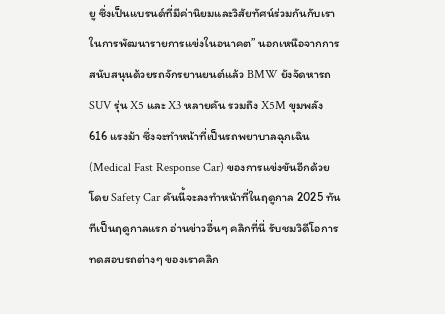ยู ซึ่งเป็นแบรนด์ที่มีค่านิยมและวิสัยทัศน์ร่วมกันกับเราในการพัฒนารายการแข่งในอนาคต” นอกเหนือจากการสนับสนุนด้วยรถจักรยานยนต์แล้ว BMW ยังจัดหารถ SUV รุ่น X5 และ X3 หลายคัน รวมถึง X5M ขุมพลัง 616 แรงม้า ซึ่งจะทำหน้าที่เป็นรถพยาบาลฉุกเฉิน (Medical Fast Response Car) ของการแข่งขันอีกด้วย โดย Safety Car คันนี้จะลงทำหน้าที่ในฤดูกาล 2025 ทันทีเป็นฤดูกาลแรก อ่านข่าวอื่นๆ คลิกที่นี่ รับชมวิดีโอการทดสอบรถต่างๆ ของเราคลิก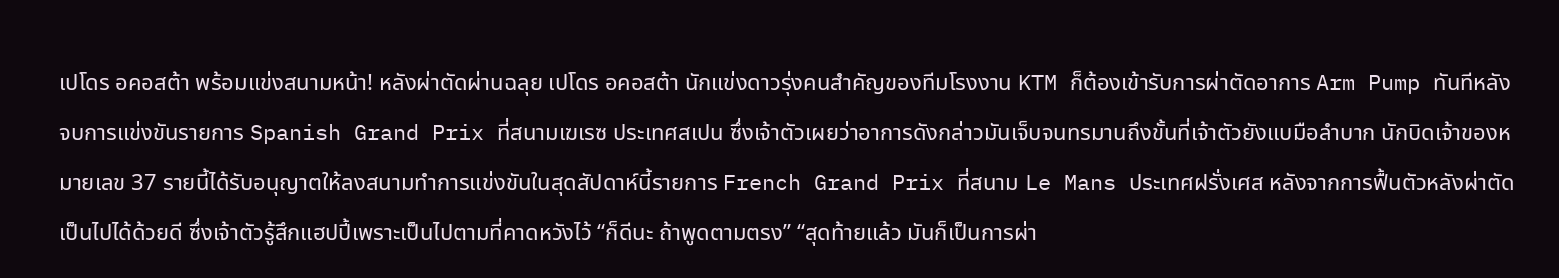เปโดร อคอสต้า พร้อมแข่งสนามหน้า! หลังผ่าตัดผ่านฉลุย เปโดร อคอสต้า นักแข่งดาวรุ่งคนสำคัญของทีมโรงงาน KTM ก็ต้องเข้ารับการผ่าตัดอาการ Arm Pump ทันทีหลังจบการแข่งขันรายการ Spanish Grand Prix ที่สนามเฆเรซ ประเทศสเปน ซึ่งเจ้าตัวเผยว่าอาการดังกล่าวมันเจ็บจนทรมานถึงขั้นที่เจ้าตัวยังแบมือลำบาก นักบิดเจ้าของหมายเลข 37 รายนี้ได้รับอนุญาตให้ลงสนามทำการแข่งขันในสุดสัปดาห์นี้รายการ French Grand Prix ที่สนาม Le Mans ประเทศฝรั่งเศส หลังจากการฟื้นตัวหลังผ่าตัดเป็นไปได้ด้วยดี ซึ่งเจ้าตัวรู้สึกแฮปปี้เพราะเป็นไปตามที่คาดหวังไว้ “ก็ดีนะ ถ้าพูดตามตรง” “สุดท้ายแล้ว มันก็เป็นการผ่า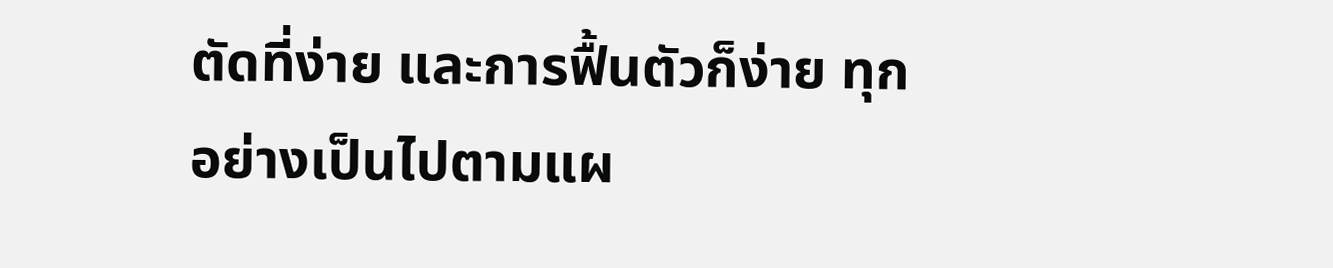ตัดที่ง่าย และการฟื้นตัวก็ง่าย ทุกอย่างเป็นไปตามแผ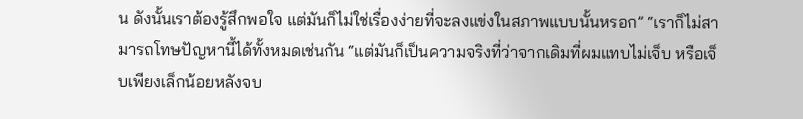น ดังนั้นเราต้องรู้สึกพอใจ แต่มันก็ไม่ใช่เรื่องง่ายที่จะลงแข่งในสภาพแบบนั้นหรอก” “เราก็ไม่สามารถโทษปัญหานี้ได้ทั้งหมดเช่นกัน “แต่มันก็เป็นความจริงที่ว่าจากเดิมที่ผมแทบไม่เจ็บ หรือเจ็บเพียงเล็กน้อยหลังจบ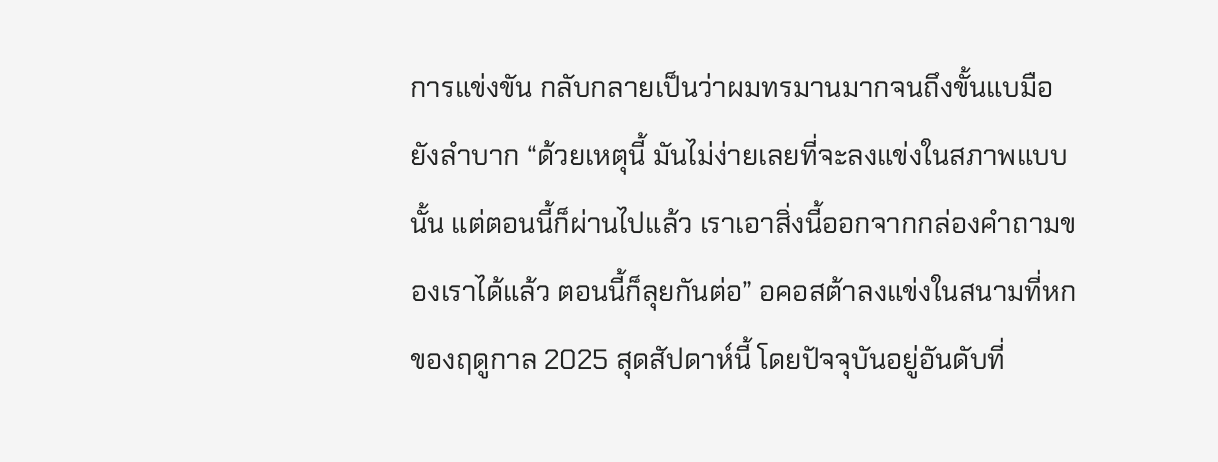การแข่งขัน กลับกลายเป็นว่าผมทรมานมากจนถึงขั้นแบมือยังลำบาก “ด้วยเหตุนี้ มันไม่ง่ายเลยที่จะลงแข่งในสภาพแบบนั้น แต่ตอนนี้ก็ผ่านไปแล้ว เราเอาสิ่งนี้ออกจากกล่องคำถามของเราได้แล้ว ตอนนี้ก็ลุยกันต่อ” อคอสต้าลงแข่งในสนามที่หกของฤดูกาล 2025 สุดสัปดาห์นี้ โดยปัจจุบันอยู่อันดับที่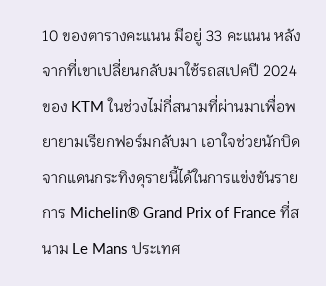10 ของตารางคะแนน มีอยู่ 33 คะแนน หลังจากที่เขาเปลี่ยนกลับมาใช้รถสเปคปี 2024 ของ KTM ในช่วงไม่กี่สนามที่ผ่านมาเพื่อพยายามเรียกฟอร์มกลับมา เอาใจช่วยนักบิดจากแดนกระทิงดุรายนี้ได้ในการแข่งขันรายการ Michelin® Grand Prix of France ที่สนาม Le Mans ประเทศ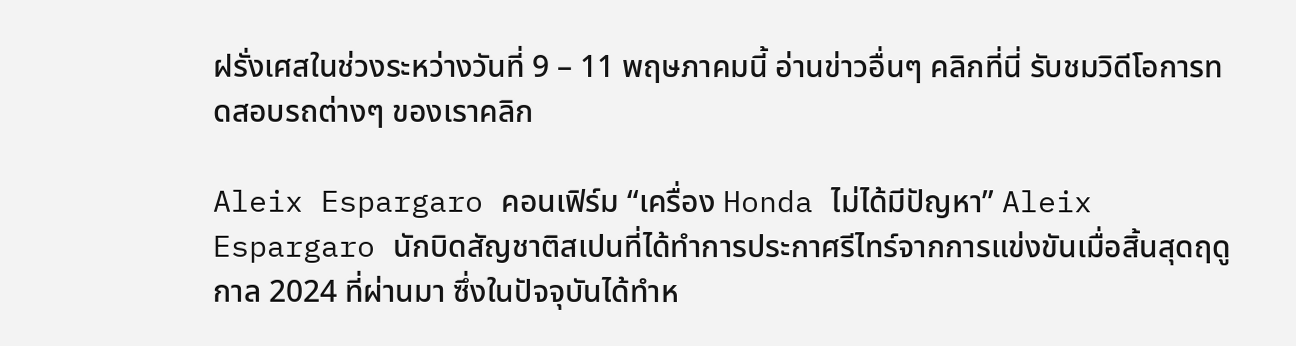ฝรั่งเศสในช่วงระหว่างวันที่ 9 – 11 พฤษภาคมนี้ อ่านข่าวอื่นๆ คลิกที่นี่ รับชมวิดีโอการทดสอบรถต่างๆ ของเราคลิก

Aleix Espargaro คอนเฟิร์ม “เครื่อง Honda ไม่ได้มีปัญหา” Aleix Espargaro นักบิดสัญชาติสเปนที่ได้ทำการประกาศรีไทร์จากการแข่งขันเมื่อสิ้นสุดฤดูกาล 2024 ที่ผ่านมา ซึ่งในปัจจุบันได้ทำห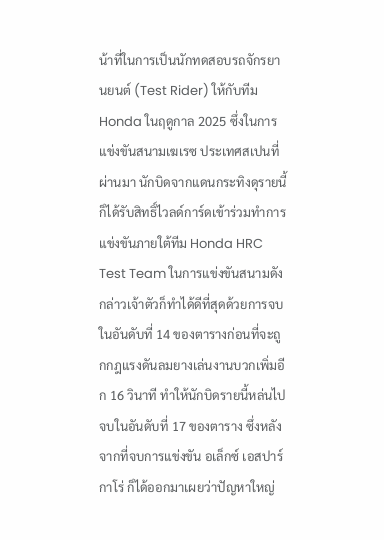น้าที่ในการเป็นนักทดสอบรถจักรยานยนต์ (Test Rider) ให้กับทีม Honda ในฤดูกาล 2025 ซึ่งในการแข่งขันสนามเฆเรซ ประเทศสเปนที่ผ่านมา นักบิดจากแดนกระทิงดุรายนี้ก็ได้รับสิทธิ์ไวลด์การ์ดเข้าร่วมทำการแข่งขันภายใต้ทีม Honda HRC Test Team ในการแข่งขันสนามดังกล่าวเจ้าตัวก็ทำได้ดีที่สุดด้วยการจบในอันดับที่ 14 ของตารางก่อนที่จะถูกกฎแรงดันลมยางเล่นงานบวกเพิ่มอีก 16 วินาที ทำให้นักบิดรายนี้หล่นไปจบในอันดับที่ 17 ของตาราง ซึ่งหลังจากที่จบการแข่งขัน อเล็กซ์ เอสปาร์กาโร่ ก็ได้ออกมาเผยว่าปัญหาใหญ่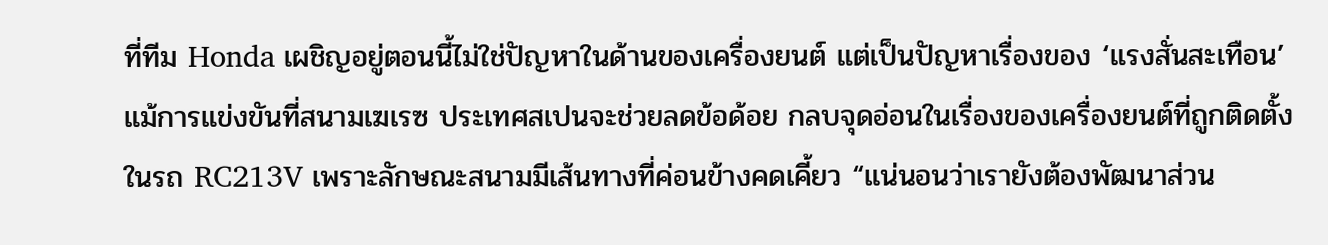ที่ทีม Honda เผชิญอยู่ตอนนี้ไม่ใช่ปัญหาในด้านของเครื่องยนต์ แต่เป็นปัญหาเรื่องของ ‘แรงสั่นสะเทือน’ แม้การแข่งขันที่สนามเฆเรซ ประเทศสเปนจะช่วยลดข้อด้อย กลบจุดอ่อนในเรื่องของเครื่องยนต์ที่ถูกติดตั้งในรถ RC213V เพราะลักษณะสนามมีเส้นทางที่ค่อนข้างคดเคี้ยว “แน่นอนว่าเรายังต้องพัฒนาส่วน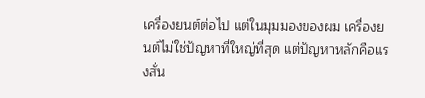เครื่องยนต์ต่อไป แต่ในมุมมองของผม เครื่องยนต์ไม่ใช่ปัญหาที่ใหญ่ที่สุด แต่ปัญหาหลักคือแรงสั่น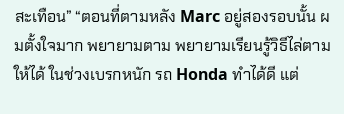สะเทือน” “ตอนที่ตามหลัง Marc อยู่สองรอบนั้น ผมตั้งใจมาก พยายามตาม พยายามเรียนรู้วิธีไล่ตามให้ได้ ในช่วงเบรกหนัก รถ Honda ทำได้ดี แต่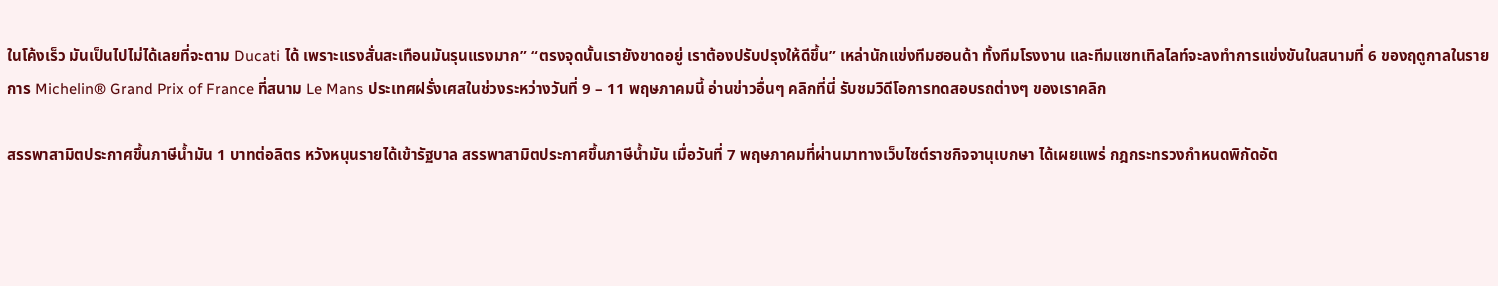ในโค้งเร็ว มันเป็นไปไม่ได้เลยที่จะตาม Ducati ได้ เพราะแรงสั่นสะเทือนมันรุนแรงมาก” “ตรงจุดนั้นเรายังขาดอยู่ เราต้องปรับปรุงให้ดีขึ้น” เหล่านักแข่งทีมฮอนด้า ทั้งทีมโรงงาน และทีมแซทเทิลไลท์จะลงทำการแข่งขันในสนามที่ 6 ของฤดูกาลในรายการ Michelin® Grand Prix of France ที่สนาม Le Mans ประเทศฝรั่งเศสในช่วงระหว่างวันที่ 9 – 11 พฤษภาคมนี้ อ่านข่าวอื่นๆ คลิกที่นี่ รับชมวิดีโอการทดสอบรถต่างๆ ของเราคลิก

สรรพาสามิตประกาศขึ้นภาษีน้ำมัน 1 บาทต่อลิตร หวังหนุนรายได้เข้ารัฐบาล สรรพาสามิตประกาศขึ้นภาษีน้ำมัน เมื่อวันที่ 7 พฤษภาคมที่ผ่านมาทางเว็บไซต์ราชกิจจานุเบกษา ได้เผยแพร่ กฎกระทรวงกำหนดพิกัดอัต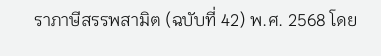ราภาษีสรรพสามิต (ฉบับที่ 42) พ.ศ. 2568 โดย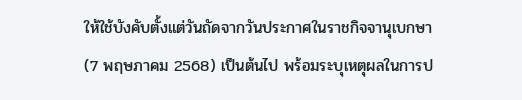ให้ใช้บังคับตั้งแต่วันถัดจากวันประกาศในราชกิจจานุเบกษา (7 พฤษภาคม 2568) เป็นต้นไป พร้อมระบุเหตุผลในการป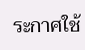ระกาศใช้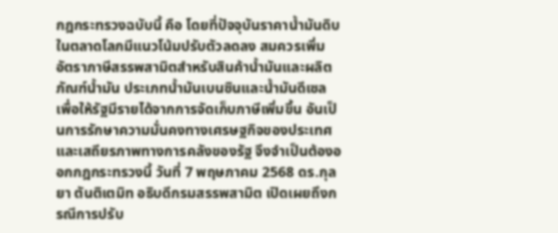กฎกระทรวงฉบับนี้ คือ โดยที่ปัจจุบันราคาน้ำมันดิบในตลาดโลกมีแนวโน้มปรับตัวลดลง สมควรเพิ่มอัตราภาษีสรรพสามิตสำหรับสินค้าน้ำมันและผลิตภัณฑ์น้ำมัน ประเภทน้ำมันเบนซินและน้ำมันดีเซล เพื่อให้รัฐมีรายได้จากการจัดเก็บภาษีเพิ่มขึ้น อันเป็นการรักษาความมั่นคงทางเศรษฐกิจของประเทศและเสถียรภาพทางการคลังของรัฐ จึงจำเป็นต้องออกกฎกระทรวงนี้ วันที่ 7 พฤษภาคม 2568 ดร.กุลยา ตันติเตมิท อธิบดีกรมสรรพสามิต เปิดเผยถึงกรณีการปรับ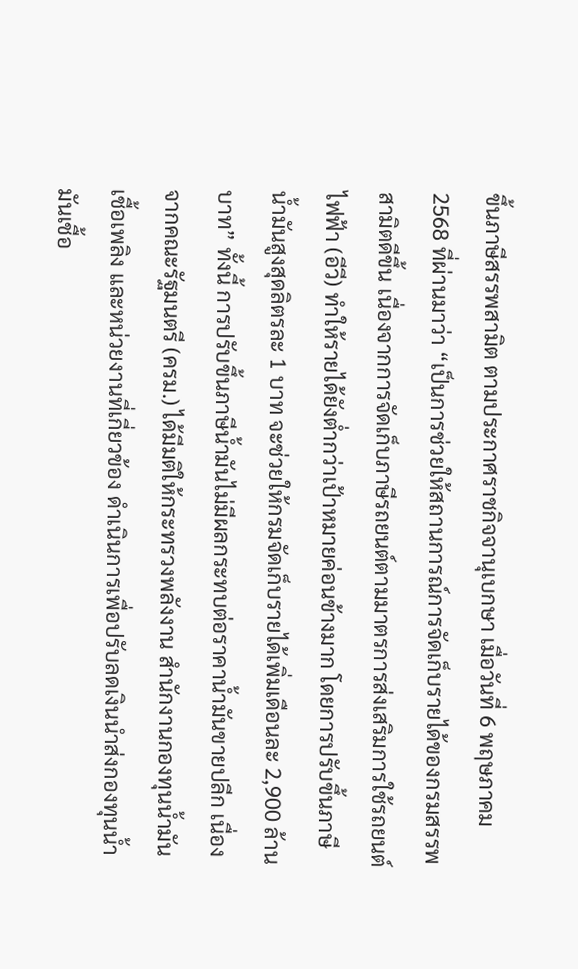ขึ้นภาษีสรรพสามิต ตามประกาศราชกิจจานุเบกษา เมื่อวันที่ 6 พฤษภาคม 2568 ที่ผ่านมาว่า “เป็นการช่วยให้สถานการณ์การจัดเก็บรายได้ของกรมสรรพสามิตดีขึ้น เนื่องจากการจัดเก็บภาษีรถยนต์ตามมาตรการส่งเสริมการใช้รถยนต์ไฟฟ้า (อีวี) ทำให้รายได้ยังต่ำกว่าเป้าหมายค่อนข้างมาก โดยการปรับขึ้นภาษีน้ำมันสูงสุดลิตรละ 1 บาท จะช่วยให้กรมจัดเก็บรายได้เพิ่มเดือนละ 2,900 ล้านบาท” ทั้งนี้ การปรับขึ้นภาษีน้ำมันไม่มีผลกระทบต่อราคาน้ำมันขายปลีก เนื่องจากคณะรัฐมนตรี (ครม.) ได้มีมติให้กระทรวงพลังงาน สำนักงานกองทุนน้ำมันเชื้อเพลิง และหน่วยงานที่เกี่ยวข้อง ดำเนินการเพื่อปรับลดเงินนำส่งกองทุนน้ำมันเชื้อ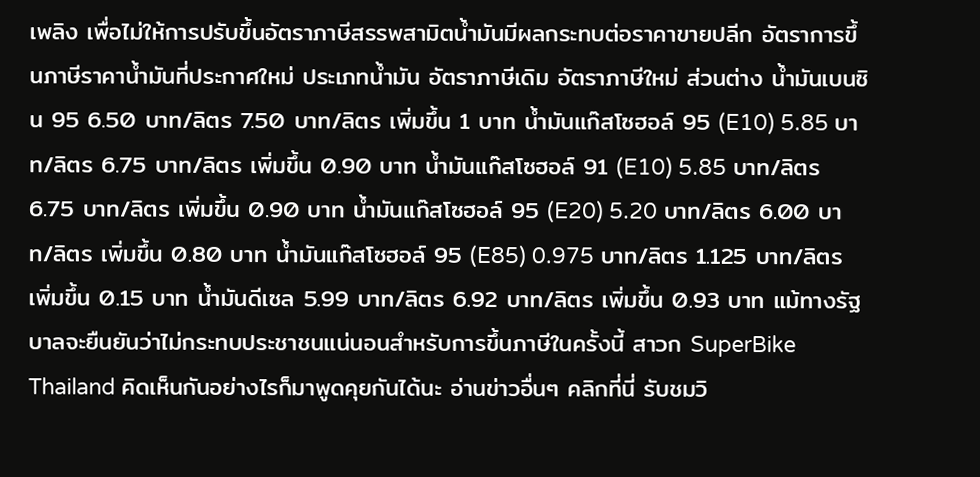เพลิง เพื่อไม่ให้การปรับขึ้นอัตราภาษีสรรพสามิตน้ำมันมีผลกระทบต่อราคาขายปลีก อัตราการขึ้นภาษีราคาน้ำมันที่ประกาศใหม่ ประเภทน้ำมัน อัตราภาษีเดิม อัตราภาษีใหม่ ส่วนต่าง น้ำมันเบนซิน 95 6.50 บาท/ลิตร 7.50 บาท/ลิตร เพิ่มขึ้น 1 บาท น้ำมันแก๊สโซฮอล์ 95 (E10) 5.85 บาท/ลิตร 6.75 บาท/ลิตร เพิ่มขึ้น 0.90 บาท น้ำมันแก๊สโซฮอล์ 91 (E10) 5.85 บาท/ลิตร 6.75 บาท/ลิตร เพิ่มขึ้น 0.90 บาท น้ำมันแก๊สโซฮอล์ 95 (E20) 5.20 บาท/ลิตร 6.00 บาท/ลิตร เพิ่มขึ้น 0.80 บาท น้ำมันแก๊สโซฮอล์ 95 (E85) 0.975 บาท/ลิตร 1.125 บาท/ลิตร เพิ่มขึ้น 0.15 บาท น้ำมันดีเซล 5.99 บาท/ลิตร 6.92 บาท/ลิตร เพิ่มขึ้น 0.93 บาท แม้ทางรัฐบาลจะยืนยันว่าไม่กระทบประชาชนแน่นอนสำหรับการขึ้นภาษีในครั้งนี้ สาวก SuperBike Thailand คิดเห็นกันอย่างไรก็มาพูดคุยกันได้นะ อ่านข่าวอื่นๆ คลิกที่นี่ รับชมวิ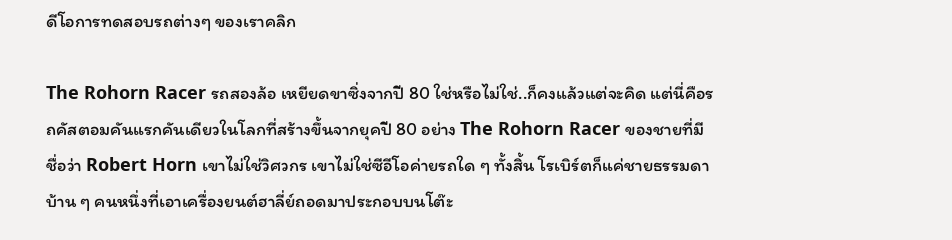ดีโอการทดสอบรถต่างๆ ของเราคลิก

The Rohorn Racer รถสองล้อ เหยียดขาซิ่งจากปี 80 ใช่หรือไม่ใช่..ก็คงแล้วแต่จะคิด แต่นี่คือรถคัสตอมคันแรกคันเดียวในโลกที่สร้างขึ้นจากยุคปี 80 อย่าง The Rohorn Racer ของชายที่มีชื่อว่า Robert Horn เขาไม่ใช่วิศวกร เขาไม่ใช่ซีอีโอค่ายรถใด ๆ ทั้งสิ้น โรเบิร์ตก็แค่ชายธรรมดาบ้าน ๆ คนหนึ่งที่เอาเครื่องยนต์ฮาลี่ย์ถอดมาประกอบบนโต๊ะ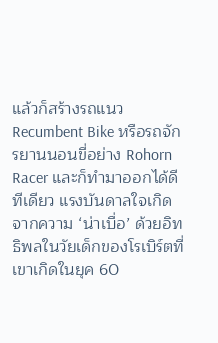แล้วก็สร้างรถแนว Recumbent Bike หรือรถจักรยานนอนขี่อย่าง Rohorn Racer และก็ทำมาออกได้ดีทีเดียว แรงบันดาลใจเกิดจากความ ‘น่าเบื่อ’ ด้วยอิทธิพลในวัยเด็กของโรเบิร์ตที่เขาเกิดในยุค 60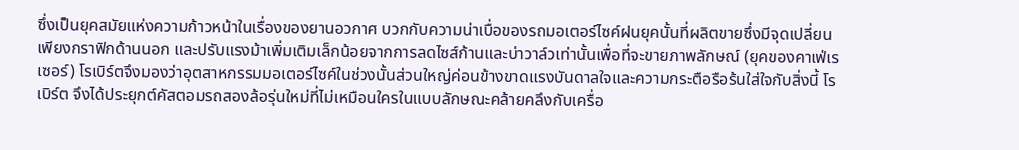ซึ่งเป็นยุคสมัยแห่งความก้าวหน้าในเรื่องของยานอวกาศ บวกกับความน่าเบื่อของรถมอเตอร์ไซค์ฝนยุคนั้นที่ผลิตขายซึ่งมีจุดเปลี่ยนเพียงกราฟิกด้านนอก และปรับแรงม้าเพิ่มเติมเล็กน้อยจากการลดไซส์ก้านและบ่าวาล์วเท่านั้นเพื่อที่จะขายภาพลักษณ์ (ยุคของคาเฟ่เรเซอร์) โรเบิร์ตจึงมองว่าอุตสาหกรรมมอเตอร์ไซค์ในช่วงนั้นส่วนใหญ่ค่อนข้างขาดแรงบันดาลใจและความกระตือรือร้นใส่ใจกับสิ่งนี้ โรเบิร์ต จึงได้ประยุกต์คัสตอมรถสองล้อรุ่นใหม่ที่ไม่เหมือนใครในแบบลักษณะคล้ายคลึงกับเครื่อ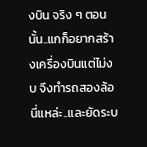งบิน จริง ๆ ตอนนั้น..แกก็อยากสร้างเครื่องบินแต่ไม่งบ จึงทำรถสองล้อนี่แหล่ะ..และยัดระบ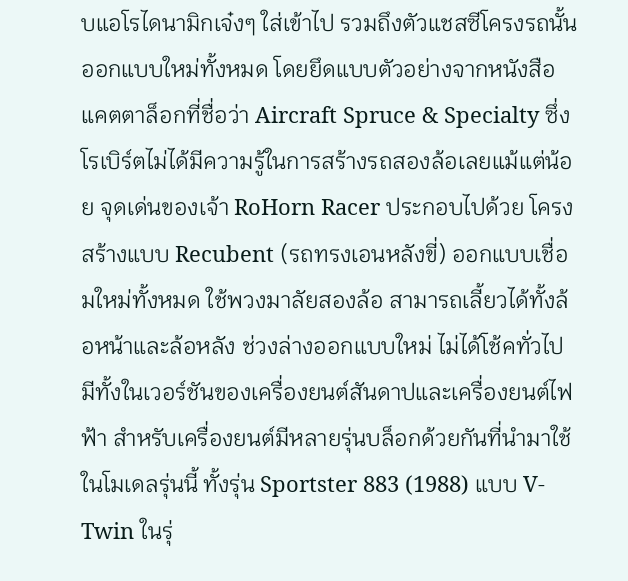บแอโรไดนามิกเจ๋งๆ ใส่เข้าไป รวมถึงตัวแชสซีโครงรถนั้นออกแบบใหม่ทั้งหมด โดยยึดแบบตัวอย่างจากหนังสือแคตตาล็อกที่ชื่อว่า Aircraft Spruce & Specialty ซึ่งโรเบิร์ตไม่ได้มีความรู้ในการสร้างรถสองล้อเลยแม้แต่น้อย จุดเด่นของเจ้า RoHorn Racer ประกอบไปด้วย โครงสร้างแบบ Recubent (รถทรงเอนหลังขี่) ออกแบบเชื่อมใหม่ทั้งหมด ใช้พวงมาลัยสองล้อ สามารถเลี้ยวได้ทั้งล้อหน้าและล้อหลัง ช่วงล่างออกแบบใหม่ ไม่ได้โช้คทั่วไป มีทั้งในเวอร์ชันของเครื่องยนต์สันดาปและเครื่องยนต์ไฟฟ้า สำหรับเครื่องยนต์มีหลายรุ่นบล็อกด้วยกันที่นำมาใช้ในโมเดลรุ่นนี้ ทั้งรุ่น Sportster 883 (1988) แบบ V-Twin ในรุ่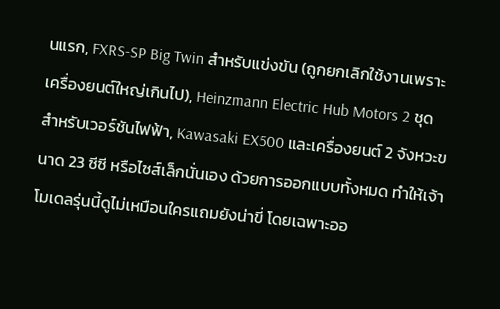นแรก, FXRS-SP Big Twin สำหรับแข่งขัน (ถูกยกเลิกใช้งานเพราะเครื่องยนต์ใหญ่เกินไป), Heinzmann Electric Hub Motors 2 ชุด สำหรับเวอร์ชันไฟฟ้า, Kawasaki EX500 และเครื่องยนต์ 2 จังหวะขนาด 23 ซีซี หรือไซส์เล็กนั่นเอง ด้วยการออกแบบทั้งหมด ทำให้เจ้าโมเดลรุ่นนี้ดูไม่เหมือนใครแถมยังน่าขี่ โดยเฉพาะออ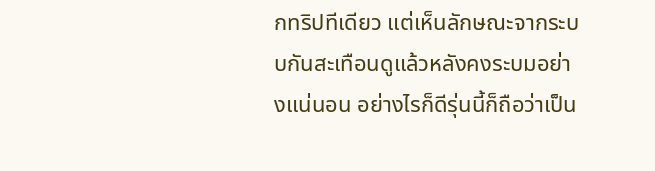กทริปทีเดียว แต่เห็นลักษณะจากระบบกันสะเทือนดูแล้วหลังคงระบมอย่างแน่นอน อย่างไรก็ดีรุ่นนี้ก็ถือว่าเป็น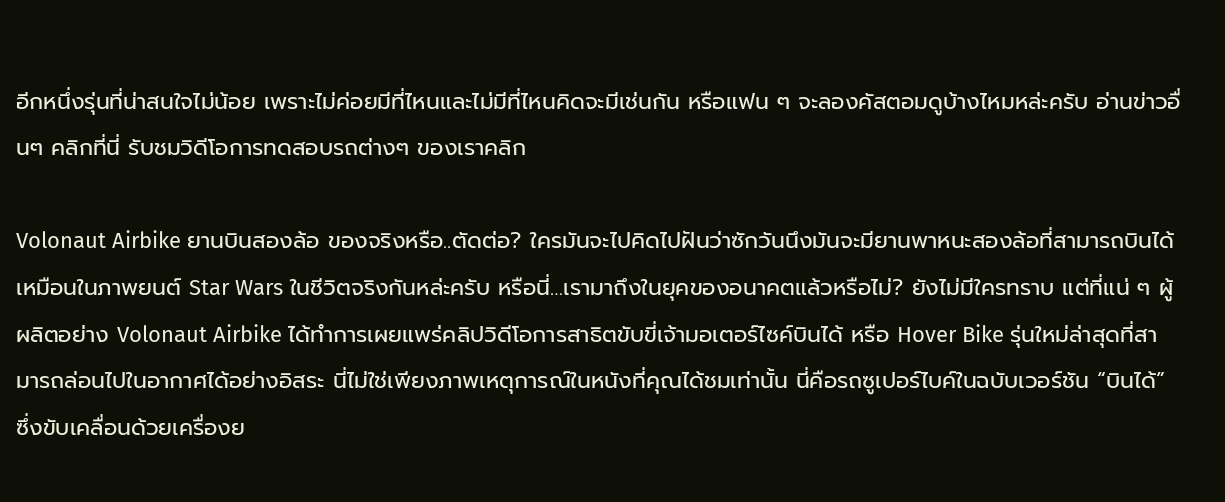อีกหนึ่งรุ่นที่น่าสนใจไม่น้อย เพราะไม่ค่อยมีที่ไหนและไม่มีที่ไหนคิดจะมีเช่นกัน หรือแฟน ๆ จะลองคัสตอมดูบ้างไหมหล่ะครับ อ่านข่าวอื่นๆ คลิกที่นี่ รับชมวิดีโอการทดสอบรถต่างๆ ของเราคลิก

Volonaut Airbike ยานบินสองล้อ ของจริงหรือ..ตัดต่อ? ใครมันจะไปคิดไปฝันว่าซักวันนึงมันจะมียานพาหนะสองล้อที่สามารถบินได้เหมือนในภาพยนต์ Star Wars ในชีวิตจริงกันหล่ะครับ หรือนี่…เรามาถึงในยุคของอนาคตแล้วหรือไม่? ยังไม่มีใครทราบ แต่ที่แน่ ๆ ผู้ผลิตอย่าง Volonaut Airbike ได้ทำการเผยแพร่คลิปวิดีโอการสาธิตขับขี่เจ้ามอเตอร์ไซค์บินได้ หรือ Hover Bike รุ่นใหม่ล่าสุดที่สามารถล่อนไปในอากาศได้อย่างอิสระ นี่ไม่ใช่เพียงภาพเหตุการณ์ในหนังที่คุณได้ชมเท่านั้น นี่คือรถซูเปอร์ไบค์ในฉบับเวอร์ชัน “บินได้” ซึ่งขับเคลื่อนด้วยเครื่องย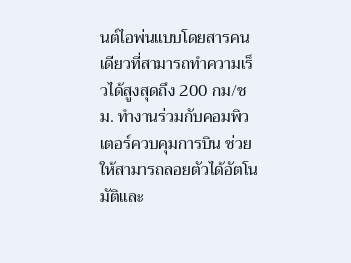นต์ไอพ่นแบบโดยสารคนเดียวที่สามารถทำความเร็วได้สูงสุดถึง 200 กม/ชม. ทำงานร่วมกับคอมพิวเตอร์ควบคุมการบิน ช่วยให้สามารถลอยตัวได้อัตโนมัติและ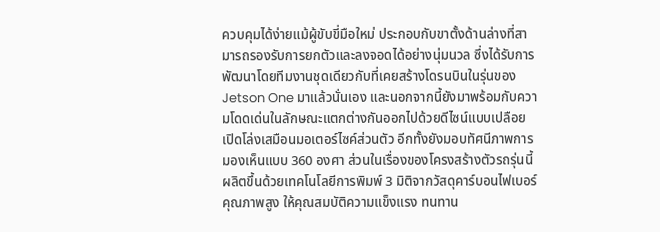ควบคุมได้ง่ายแม้ผู้ขับขี่มือใหม่ ประกอบกับขาตั้งด้านล่างที่สามารถรองรับการยกตัวและลงจอดได้อย่างนุ่มนวล ซึ่งได้รับการพัฒนาโดยทีมงานชุดเดียวกับที่เคยสร้างโดรนบินในรุ่นของ Jetson One มาแล้วนั่นเอง และนอกจากนี้ยังมาพร้อมกับความโดดเด่นในลักษณะแตกต่างกันออกไปด้วยดีไซน์แบบเปลือย เปิดโล่งเสมือนมอเตอร์ไซค์ส่วนตัว อีกทั้งยังมอบทัศนีภาพการมองเห็นแบบ 360 องศา ส่วนในเรื่องของโครงสร้างตัวรถรุ่นนี้ผลิตขึ้นด้วยเทคโนโลยีการพิมพ์ 3 มิติจากวัสดุคาร์บอนไฟเบอร์คุณภาพสูง ให้คุณสมบัติความแข็งแรง ทนทาน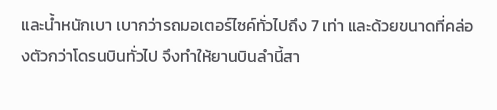และน้ำหนักเบา เบากว่ารถมอเตอร์ไซค์ทั่วไปถึง 7 เท่า และด้วยขนาดที่คล่องตัวกว่าโดรนบินทั่วไป จึงทำให้ยานบินลำนี้สา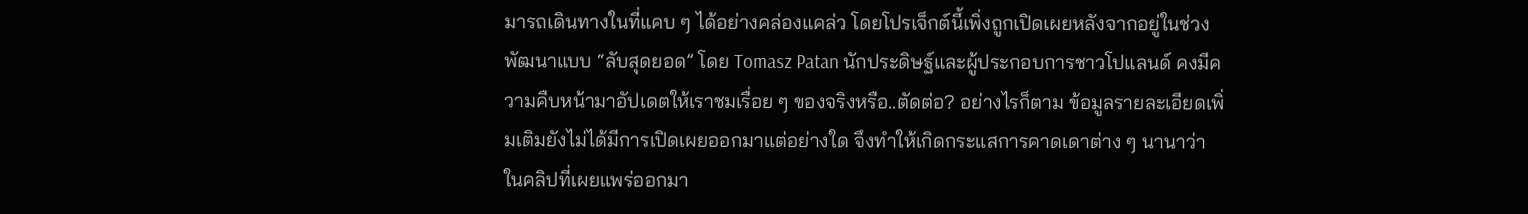มารถเดินทางในที่แคบ ๆ ได้อย่างคล่องแคล่ว โดยโปรเจ็กต์นี้เพิ่งถูกเปิดเผยหลังจากอยู่ในช่วงพัฒนาแบบ “ลับสุดยอด” โดย Tomasz Patan นักประดิษฐ์และผู้ประกอบการชาวโปแลนด์ คงมีความคืบหน้ามาอัปเดตให้เราชมเรื่อย ๆ ของจริงหรือ..ตัดต่อ? อย่างไรก็ตาม ข้อมูลรายละเอียดเพิ่มเติมยังไม่ได้มีการเปิดเผยออกมาแต่อย่างใด จึงทำให้เกิดกระแสการคาดเดาต่าง ๆ นานาว่า ในคลิปที่เผยแพร่ออกมา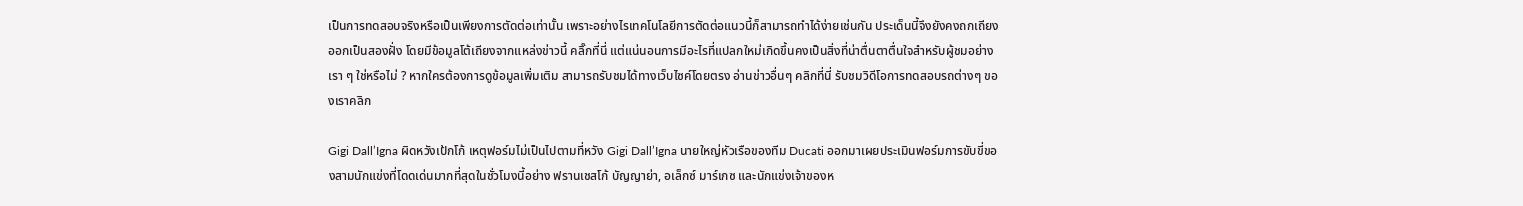เป็นการทดสอบจริงหรือเป็นเพียงการตัดต่อเท่านั้น เพราะอย่างไรเทคโนโลยีการตัดต่อแนวนี้ก็สามารถทำได้ง่ายเช่นกัน ประเด็นนี้จึงยังคงถกเถียงออกเป็นสองฝั่ง โดยมีข้อมูลโต้เถียงจากแหล่งข่าวนี้ คลิ๊กที่นี่ แต่แน่นอนการมีอะไรที่แปลกใหม่เกิดขึ้นคงเป็นสิ่งที่น่าตื่นตาตื่นใจสำหรับผู้ชมอย่างเรา ๆ ใช่หรือไม่ ? หากใครต้องการดูข้อมูลเพิ่มเติม สามารถรับชมได้ทางเว็บไซค์โดยตรง อ่านข่าวอื่นๆ คลิกที่นี่ รับชมวิดีโอการทดสอบรถต่างๆ ของเราคลิก

Gigi Dall’Igna ผิดหวังเป้กโก้ เหตุฟอร์มไม่เป็นไปตามที่หวัง Gigi Dall’Igna นายใหญ่หัวเรือของทีม Ducati ออกมาเผยประเมินฟอร์มการขับขี่ของสามนักแข่งที่โดดเด่นมากที่สุดในชั่วโมงนี้อย่าง ฟรานเชสโก้ บัญญาย่า, อเล็กซ์ มาร์เกซ และนักแข่งเจ้าของห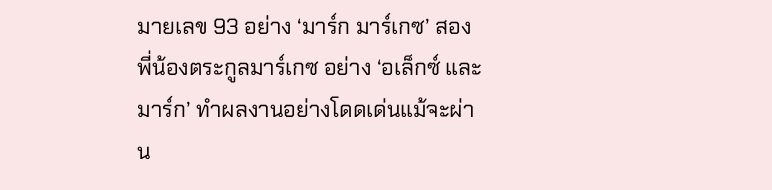มายเลข 93 อย่าง ‘มาร์ก มาร์เกซ’ สองพี่น้องตระกูลมาร์เกซ อย่าง ‘อเล็กซ์ และมาร์ก’ ทำผลงานอย่างโดดเด่นแม้จะผ่าน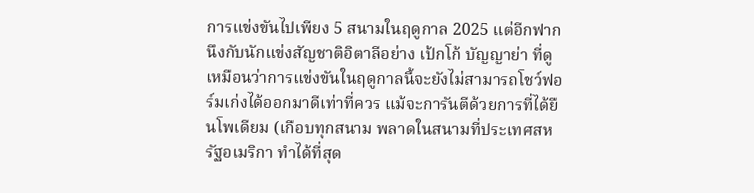การแข่งขันไปเพียง 5 สนามในฤดูกาล 2025 แต่อีกฟากนึงกับนักแข่งสัญชาติอิตาลีอย่าง เป้กโก้ บัญญาย่า ที่ดูเหมือนว่าการแข่งขันในฤดูกาลนี้จะยังไม่สามารถโชว์ฟอร์มเก่งได้ออกมาดีเท่าที่ควร แม้จะการันตีด้วยการที่ได้ยืนโพเดียม (เกือบทุกสนาม พลาดในสนามที่ประเทศสหรัฐอเมริกา ทำได้ที่สุด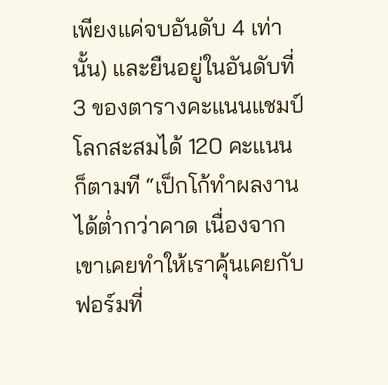เพียงแค่จบอันดับ 4 เท่านั้น) และยืนอยู่ในอันดับที่ 3 ของตารางคะแนนแชมป์โลกสะสมได้ 120 คะแนน ก็ตามที “เป็กโก้ทำผลงานได้ต่ำกว่าคาด เนื่องจากเขาเคยทำให้เราคุ้นเคยกับฟอร์มที่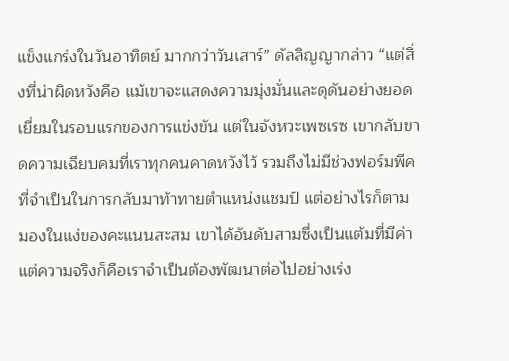แข็งแกร่งในวันอาทิตย์ มากกว่าวันเสาร์” ดัลลิญญากล่าว “แต่สิ่งที่น่าผิดหวังคือ แม้เขาจะแสดงความมุ่งมั่นและดุดันอย่างยอดเยี่ยมในรอบแรกของการแข่งขัน แต่ในจังหวะเพซเรซ เขากลับขาดความเฉียบคมที่เราทุกคนคาดหวังไว้ รวมถึงไม่มีช่วงฟอร์มพีคที่จำเป็นในการกลับมาท้าทายตำแหน่งแชมป์ แต่อย่างไรก็ตาม มองในแง่ของคะแนนสะสม เขาได้อันดับสามซึ่งเป็นแต้มที่มีค่า แต่ความจริงก็คือเราจำเป็นต้องพัฒนาต่อไปอย่างเร่ง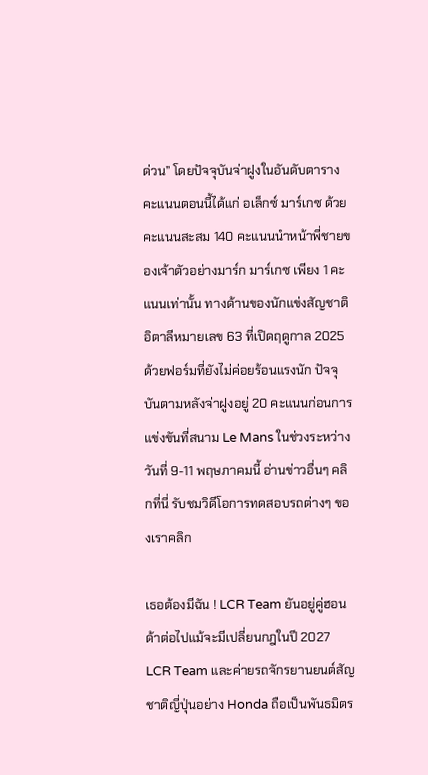ด่วน” โดยปัจจุบันจ่าฝูงในอันดับตารางคะแนนตอนนี้ได้แก่ อเล็กซ์ มาร์เกซ ด้วยคะแนนสะสม 140 คะแนนนำหน้าพี่ชายของเจ้าตัวอย่างมาร์ก มาร์เกซ เพียง 1 คะแนนเท่านั้น ทางด้านของนักแข่งสัญชาติอิตาลีหมายเลข 63 ที่เปิดฤดูกาล 2025 ด้วยฟอร์มที่ยังไม่ค่อยร้อนแรงนัก ปัจจุบันตามหลังจ่าฝูงอยู่ 20 คะแนนก่อนการแข่งขันที่สนาม Le Mans ในช่วงระหว่างวันที่ 9-11 พฤษภาคมนี้ อ่านข่าวอื่นๆ คลิกที่นี่ รับชมวิดีโอการทดสอบรถต่างๆ ของเราคลิก

เธอต้องมีฉัน ! LCR Team ยันอยู่คู่ฮอนด้าต่อไปแม้จะมีเปลี่ยนกฎในปี 2027 LCR Team และค่ายรถจักรยานยนต์สัญชาติญี่ปุ่นอย่าง Honda ถือเป็นพันธมิตร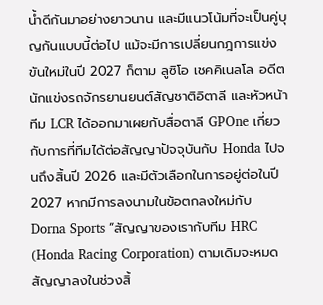น้ำดีกันมาอย่างยาวนาน และมีแนวโน้มที่จะเป็นคู่บุญกันแบบนี้ต่อไป แม้จะมีการเปลี่ยนกฎการแข่งขันใหม่ในปี 2027 ก็ตาม ลูซิโอ เชคคิเนลโล อดีตนักแข่งรถจักรยานยนต์สัญชาติอิตาลี และหัวหน้าทีม LCR ได้ออกมาเผยกับสื่อตาลี GPOne เกี่ยวกับการที่ทีมได้ต่อสัญญาปัจจุบันกับ Honda ไปจนถึงสิ้นปี 2026 และมีตัวเลือกในการอยู่ต่อในปี 2027 หากมีการลงนามในข้อตกลงใหม่กับ Dorna Sports “สัญญาของเรากับทีม HRC (Honda Racing Corporation) ตามเดิมจะหมดสัญญาลงในช่วงสิ้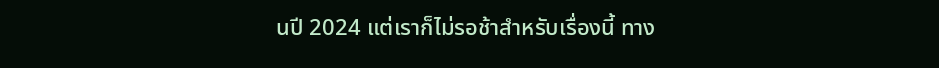นปี 2024 แต่เราก็ไม่รอช้าสำหรับเรื่องนี้ ทาง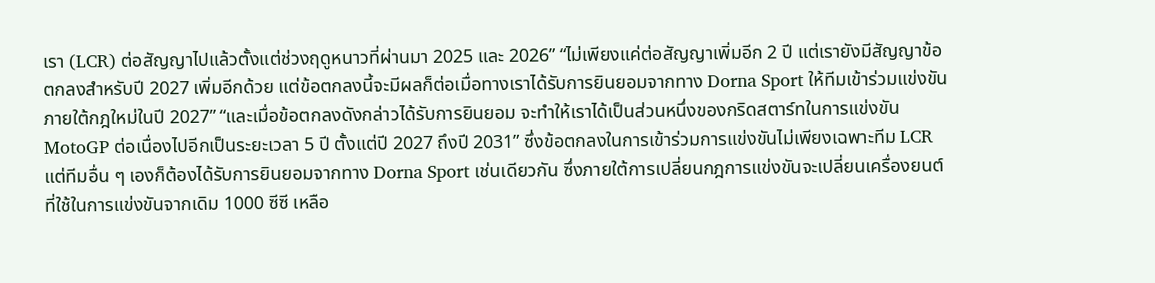เรา (LCR) ต่อสัญญาไปแล้วตั้งแต่ช่วงฤดูหนาวที่ผ่านมา 2025 และ 2026” “ไม่เพียงแค่ต่อสัญญาเพิ่มอีก 2 ปี แต่เรายังมีสัญญาข้อตกลงสำหรับปี 2027 เพิ่มอีกด้วย แต่ข้อตกลงนี้จะมีผลก็ต่อเมื่อทางเราได้รับการยินยอมจากทาง Dorna Sport ให้ทีมเข้าร่วมแข่งขันภายใต้กฎใหม่ในปี 2027” “และเมื่อข้อตกลงดังกล่าวได้รับการยินยอม จะทำให้เราได้เป็นส่วนหนึ่งของกริดสตาร์ทในการแข่งขัน MotoGP ต่อเนื่องไปอีกเป็นระยะเวลา 5 ปี ตั้งแต่ปี 2027 ถึงปี 2031” ซึ่งข้อตกลงในการเข้าร่วมการแข่งขันไม่เพียงเฉพาะทีม LCR แต่ทีมอื่น ๆ เองก็ต้องได้รับการยินยอมจากทาง Dorna Sport เช่นเดียวกัน ซึ่งภายใต้การเปลี่ยนกฎการแข่งขันจะเปลี่ยนเครื่องยนต์ที่ใช้ในการแข่งขันจากเดิม 1000 ซีซี เหลือ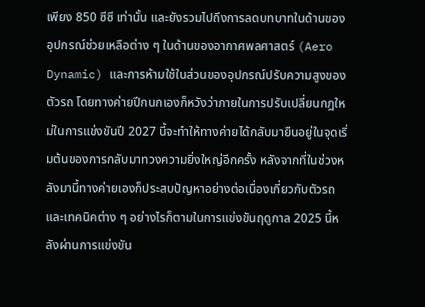เพียง 850 ซีซี เท่านั้น และยังรวมไปถึงการลดบทบาทในด้านของอุปกรณ์ช่วยเหลือต่าง ๆ ในด้านของอากาศพลศาสตร์ (Aero Dynamic) และการห้ามใช้ในส่วนของอุปกรณ์ปรับความสูงของตัวรถ โดยทางค่ายปีกนกเองก็หวังว่าภายในการปรับเปลี่ยนกฎใหม่ในการแข่งขันปี 2027 นี้จะทำให้ทางค่ายได้กลับมายืนอยู่ในจุดเริ่มต้นของการกลับมาทวงความยิ่งใหญ่อีกครั้ง หลังจากที่ในช่วงหลังมานี้ทางค่ายเองก็ประสบปัญหาอย่างต่อเนื่องเกี่ยวกับตัวรถ และเทคนิคต่าง ๆ อย่างไรก็ตามในการแข่งขันฤดูกาล 2025 นี้หลังผ่านการแข่งขัน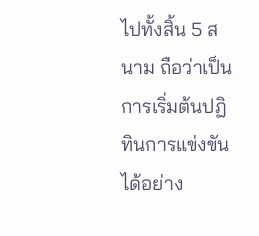ไปทั้งสิ้น 5 สนาม ถือว่าเป็นการเริ่มต้นปฏิทินการแข่งขันได้อย่าง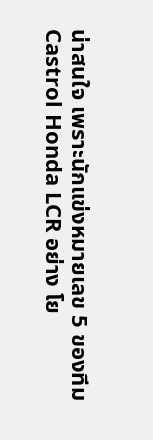น่าสนใจ เพราะนักแข่งหมายเลข 5 ของทีม Castrol Honda LCR อย่าง โย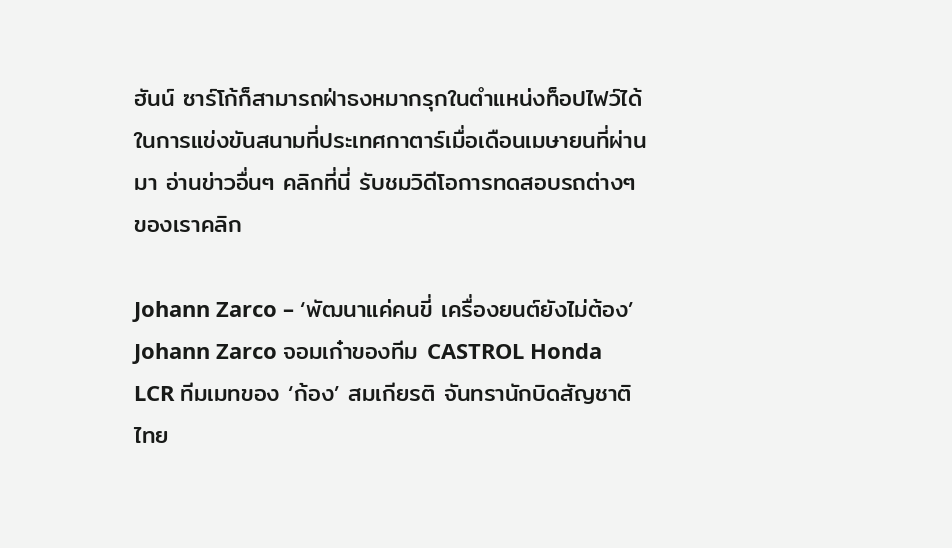ฮันน์ ซาร์โก้ก็สามารถฝ่าธงหมากรุกในตำแหน่งท็อปไฟว์ได้ในการแข่งขันสนามที่ประเทศกาตาร์เมื่อเดือนเมษายนที่ผ่านมา อ่านข่าวอื่นๆ คลิกที่นี่ รับชมวิดีโอการทดสอบรถต่างๆ ของเราคลิก

Johann Zarco – ‘พัฒนาแค่คนขี่ เครื่องยนต์ยังไม่ต้อง’ Johann Zarco จอมเก๋าของทีม CASTROL Honda LCR ทีมเมทของ ‘ก้อง’ สมเกียรติ จันทรานักบิดสัญชาติไทย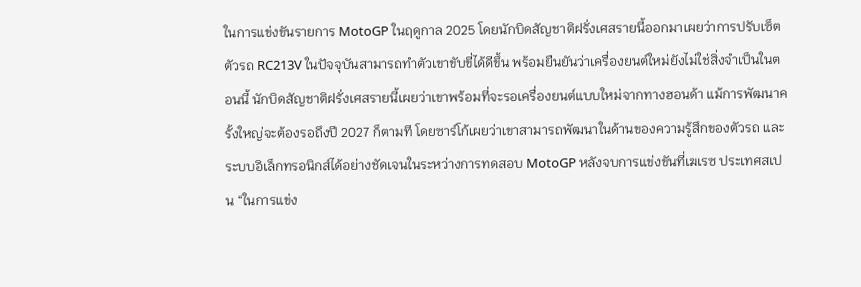ในการแข่งขันรายการ MotoGP ในฤดูกาล 2025 โดยนักบิดสัญชาติฝรั่งเศสรายนี้ออกมาเผยว่าการปรับเซ็ตตัวรถ RC213V ในปัจจุบันสามารถทำตัวเขาขับขี่ได้ดีขึ้น พร้อมยืนยันว่าเครื่องยนต์ใหม่ยังไม่ใช่สิ่งจำเป็นในตอนนี้ นักบิดสัญชาติฝรั่งเศสรายนี้เผยว่าเขาพร้อมที่จะรอเครื่องยนต์แบบใหม่จากทางฮอนด้า แม้การพัฒนาครั้งใหญ่จะต้องรอถึงปี 2027 ก็ตามที โดยซาร์โก้เผยว่าเขาสามารถพัฒนาในด้านของความรู้สึกของตัวรถ และระบบอิเล็กทรอนิกส์ได้อย่างชัดเจนในระหว่างการทดสอบ MotoGP หลังจบการแข่งขันที่เฆเรซ ประเทศสเปน “ในการแข่ง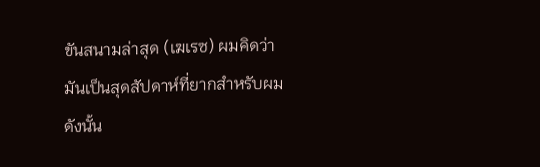ขันสนามล่าสุด (เฆเรซ) ผมคิดว่ามันเป็นสุดสัปดาห์ที่ยากสำหรับผม ดังนั้น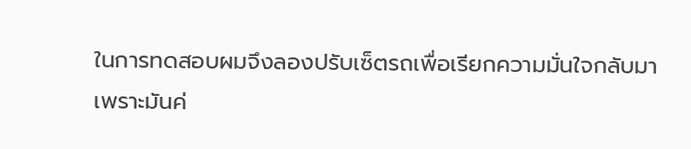ในการทดสอบผมจึงลองปรับเซ็ตรถเพื่อเรียกความมั่นใจกลับมา เพราะมันค่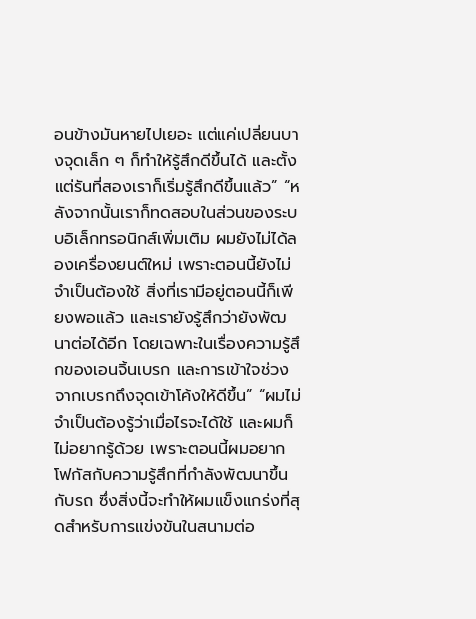อนข้างมันหายไปเยอะ แต่แค่เปลี่ยนบางจุดเล็ก ๆ ก็ทำให้รู้สึกดีขึ้นได้ และตั้งแต่รันที่สองเราก็เริ่มรู้สึกดีขึ้นแล้ว” “หลังจากนั้นเราก็ทดสอบในส่วนของระบบอิเล็กทรอนิกส์เพิ่มเติม ผมยังไม่ได้ลองเครื่องยนต์ใหม่ เพราะตอนนี้ยังไม่จำเป็นต้องใช้ สิ่งที่เรามีอยู่ตอนนี้ก็เพียงพอแล้ว และเรายังรู้สึกว่ายังพัฒนาต่อได้อีก โดยเฉพาะในเรื่องความรู้สึกของเอนจิ้นเบรก และการเข้าใจช่วงจากเบรกถึงจุดเข้าโค้งให้ดีขึ้น” “ผมไม่จำเป็นต้องรู้ว่าเมื่อไรจะได้ใช้ และผมก็ไม่อยากรู้ด้วย เพราะตอนนี้ผมอยากโฟกัสกับความรู้สึกที่กำลังพัฒนาขึ้นกับรถ ซึ่งสิ่งนี้จะทำให้ผมแข็งแกร่งที่สุดสำหรับการแข่งขันในสนามต่อ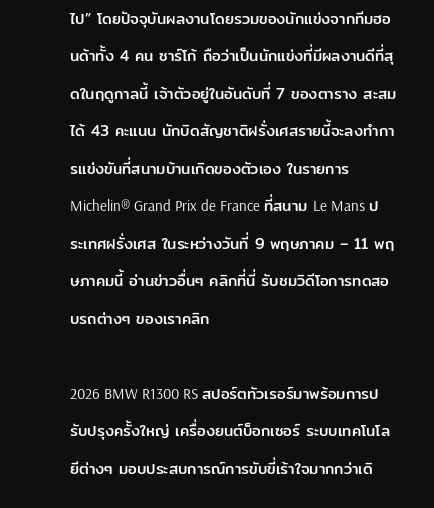ไป” โดยปัจจุบันผลงานโดยรวมของนักแข่งจากทีมฮอนด้าทั้ง 4 คน ซาร์โก้ ถือว่าเป็นนักแข่งที่มีผลงานดีที่สุดในฤดูกาลนี้ เจ้าตัวอยู่ในอันดับที่ 7 ของตาราง สะสมได้ 43 คะแนน นักบิดสัญชาติฝรั่งเศสรายนี้จะลงทำการแข่งขันที่สนามบ้านเกิดของตัวเอง ในรายการ Michelin® Grand Prix de France ที่สนาม Le Mans ประเทศฝรั่งเศส ในระหว่างวันที่ 9 พฤษภาคม – 11 พฤษภาคมนี้ อ่านข่าวอื่นๆ คลิกที่นี่ รับชมวิดีโอการทดสอบรถต่างๆ ของเราคลิก

2026 BMW R1300 RS สปอร์ตทัวเรอร์มาพร้อมการปรับปรุงครั้งใหญ่ เครื่องยนต์บ็อกเซอร์ ระบบเทคโนโลยีต่างๆ มอบประสบการณ์การขับขี่เร้าใจมากกว่าเดิ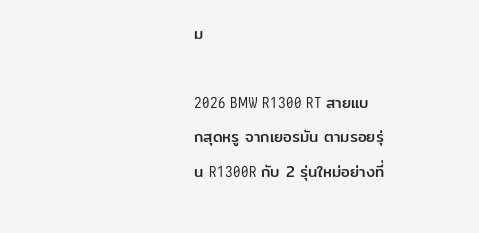ม

2026 BMW R1300 RT สายแบกสุดหรู จากเยอรมัน ตามรอยรุ่น R1300R กับ 2 รุ่นใหม่อย่างที่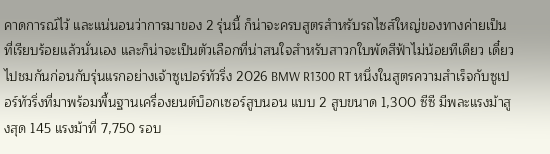คาดการณ์ไว้ และแน่นอนว่าการมาของ 2 รุ่นนี้ ก็น่าจะครบสูตรสำหรับรถไซส์ใหญ่ของทางค่ายเป็นที่เรียบร้อยแล้วนั่นเอง และก็น่าจะเป็นตัวเลือกที่น่าสนใจสำหรับสาวกใบพัดสีฟ้าไม่น้อยทีเดียว เดี๋ยวไปชมกันก่อนกับรุ่นแรกอย่างเจ้าซูเปอร์ทัวริ่ง 2026 BMW R1300 RT หนึ่งในสูตรความสำเร็จกับซูเปอร์ทัวริ่งที่มาพร้อมพื้นฐานเครื่องยนต์บ็อกเซอร์สูบนอน แบบ 2 สูบขนาด 1,300 ซีซี มีพละแรงม้าสูงสุด 145 แรงม้าที่ 7,750 รอบ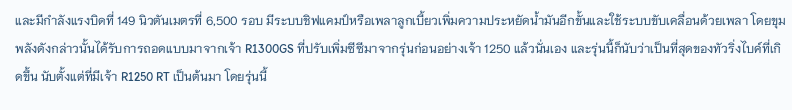และมีกำลังแรงบิดที่ 149 นิวตันเมตรที่ 6,500 รอบ มีระบบชิฟแคมป์หรือเพลาลูกเบี้ยวเพิ่มความประหยัดน้ำมันอีกขั้นและใช้ระบบขับเคลื่อนด้วยเพลา โดยขุมพลังดังกล่าวนั้นได้รับการถอดแบบมาจากเจ้า R1300GS ที่ปรับเพิ่มซีซีมาจากรุ่นก่อนอย่างเจ้า 1250 แล้วนั่นเอง และรุ่นนี้ก็นับว่าเป็นที่สุดของทัวริ่งไบค์ที่เกิดขึ้น นับตั้งแต่ที่มีเจ้า R1250 RT เป็นต้นมา โดยรุ่นนี้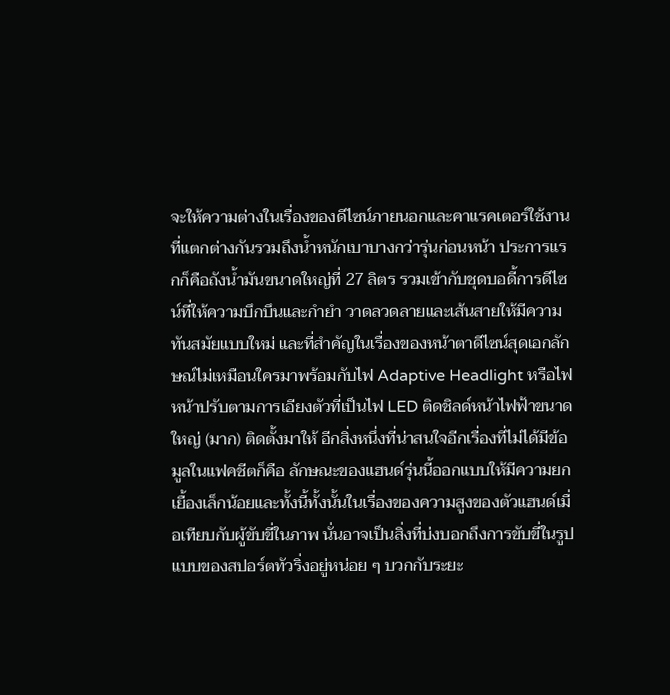จะให้ความต่างในเรื่องของดีไซน์ภายนอกและคาแรคเตอร์ใช้งานที่แตกต่างกันรวมถึงน้ำหนักเบาบางกว่ารุ่นก่อนหน้า ประการแรกก็คือถังน้ำมันขนาดใหญ่ที่ 27 ลิตร รวมเข้ากับชุดบอดี้การดีไซน์ที่ให้ความบึกบึนและกำยำ วาดลวดลายและเส้นสายให้มีความทันสมัยแบบใหม่ และที่สำคัญในเรื่องของหน้าตาดีไซน์สุดเอกลักษณ์ไม่เหมือนใครมาพร้อมกับไฟ Adaptive Headlight หรือไฟหน้าปรับตามการเอียงตัวที่เป็นไฟ LED ติดชิลด์หน้าไฟฟ้าขนาดใหญ่ (มาก) ติดตั้งมาให้ อีกสิ่งหนึ่งที่น่าสนใจอีกเรื่องที่ไม่ได้มีข้อมูลในแฟคชีตก็คือ ลักษณะของแฮนด์รุ่นนี้ออกแบบให้มีความยกเยื้องเล็กน้อยและทั้งนี้ทั้งนั้นในเรื่องของความสูงของตัวแฮนด์เมื่อเทียบกับผู้ขับขี่ในภาพ นั่นอาจเป็นสิ่งที่บ่งบอกถึงการขับขี่ในรูปแบบของสปอร์ตทัวริ่งอยู่หน่อย ๆ บวกกับระยะ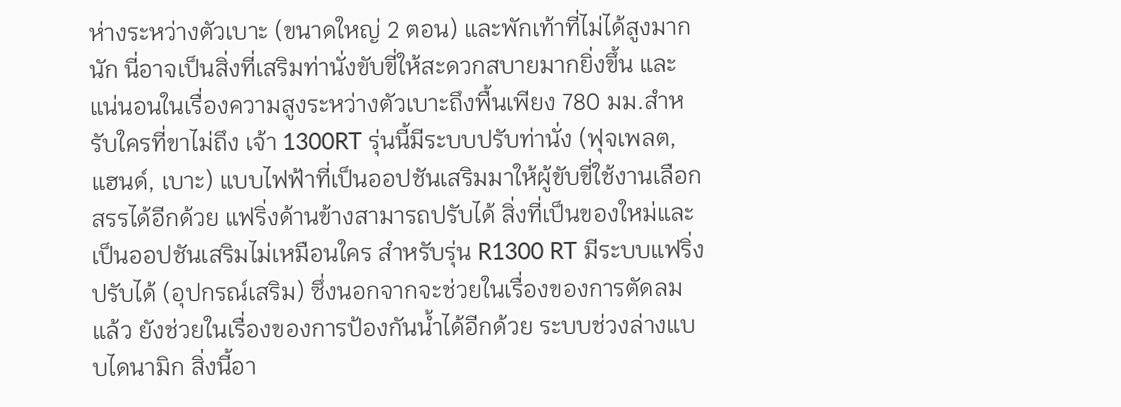ห่างระหว่างตัวเบาะ (ขนาดใหญ่ 2 ตอน) และพักเท้าที่ไม่ได้สูงมากนัก นี่อาจเป็นสิ่งที่เสริมท่านั่งขับขี่ให้สะดวกสบายมากยิ่งขึ้น และแน่นอนในเรื่องความสูงระหว่างตัวเบาะถึงพื้นเพียง 780 มม.สำหรับใครที่ขาไม่ถึง เจ้า 1300RT รุ่นนี้มีระบบปรับท่านั่ง (ฟุจเพลต, แฮนด์, เบาะ) แบบไฟฟ้าที่เป็นออปชันเสริมมาให้ผู้ขับขี่ใช้งานเลือกสรรได้อีกด้วย แฟริ่งด้านข้างสามารถปรับได้ สิ่งที่เป็นของใหม่และเป็นออปชันเสริมไม่เหมือนใคร สำหรับรุ่น R1300 RT มีระบบแฟริ่งปรับได้ (อุปกรณ์เสริม) ซึ่งนอกจากจะช่วยในเรื่องของการตัดลมแล้ว ยังช่วยในเรื่องของการป้องกันน้ำได้อีกด้วย ระบบช่วงล่างแบบไดนามิก สิ่งนี้อา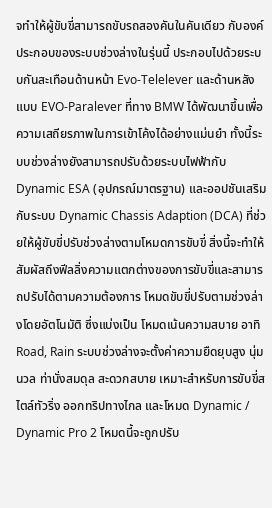จทำให้ผู้ขับขี่สามารถขับรถสองคันในคันเดียว กับองค์ประกอบของระบบช่วงล่างในรุ่นนี้ ประกอบไปด้วยระบบกันสะเทือนด้านหน้า Evo-Telelever และด้านหลังแบบ EVO-Paralever ที่ทาง BMW ได้พัฒนาขึ้นเพื่อความเสถียรภาพในการเข้าโค้งได้อย่างแม่นยำ ทั้งนี้ระบบช่วงล่างยังสามารถปรับด้วยระบบไฟฟ้ากับ Dynamic ESA (อุปกรณ์มาตรฐาน) และออปชันเสริมกับระบบ Dynamic Chassis Adaption (DCA) ที่ช่วยให้ผู้ขับขี่ปรับช่วงล่างตามโหมดการขับขี่ สิ่งนี้จะทำให้สัมผัสถึงฟีลลิ่งความแตกต่างของการขับขี่และสามารถปรับได้ตามความต้องการ โหมดขับขี่ปรับตามช่วงล่างโดยอัตโนมัติ ซึ่งแบ่งเป็น โหมดเน้นความสบาย อาทิ Road, Rain ระบบช่วงล่างจะตั้งค่าความยืดยุบสูง นุ่มนวล ท่านั่งสมดุล สะดวกสบาย เหมาะสำหรับการขับขี่สไตล์ทัวริ่ง ออกทริปทางไกล และโหมด Dynamic / Dynamic Pro 2 โหมดนี้จะถูกปรับ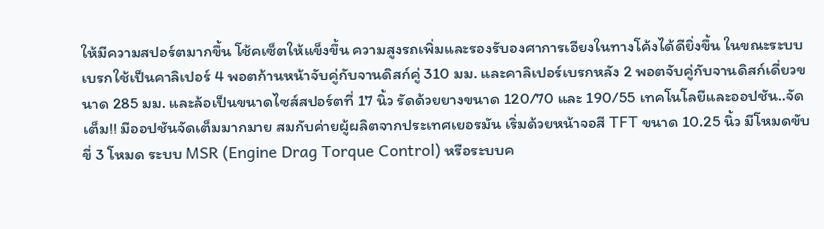ให้มีความสปอร์ตมากขึ้น โช้คเซ็ตให้แข็งขึ้น ความสูงรถเพิ่มและรองรับองศาการเอียงในทางโค้งได้ดียิ่งขึ้น ในขณะระบบเบรกใช้เป็นคาลิเปอร์ 4 พอตก้านหน้าจับคู่กับจานดิสก์คู่ 310 มม. และคาลิเปอร์เบรกหลัง 2 พอตจับคู่กับจานดิสก์เดี่ยวขนาด 285 มม. และล้อเป็นขนาดไซส์สปอร์ตที่ 17 นิ้ว รัดด้วยยางขนาด 120/70 และ 190/55 เทคโนโลยีและออปชัน..จัดเต็ม!! มีออปชันจัดเต็มมากมาย สมกับค่ายผู้ผลิตจากประเทศเยอรมัน เริ่มด้วยหน้าจอสี TFT ขนาด 10.25 นิ้ว มีโหมดขับขี่ 3 โหมด ระบบ MSR (Engine Drag Torque Control) หรือระบบค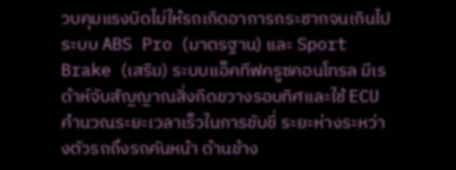วบคุมแรงบิดไม่ให้รถเกิดอาการกระชากจนเกินไป ระบบ ABS Pro (มาตรฐาน) และ Sport Brake (เสริม) ระบบแอ็คทีฟครูซคอนโทรล มีเรด้าห์จับสัญญาณสิ่งกีดขวางรอบทิศและใช้ ECU คำนวณระยะเวลาเร็วในการขับขี่ ระยะห่างระหว่างตัวรถถึงรถคันหน้า ด้านข้าง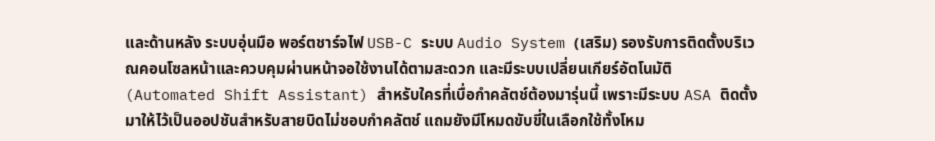และด้านหลัง ระบบอุ่นมือ พอร์ตชาร์จไฟ USB-C ระบบ Audio System (เสริม) รองรับการติดตั้งบริเวณคอนโซลหน้าและควบคุมผ่านหน้าจอใช้งานได้ตามสะดวก และมีระบบเปลี่ยนเกียร์อัตโนมัติ (Automated Shift Assistant) สำหรับใครที่เบื่อกำคลัตช์ต้องมารุ่นนี้ เพราะมีระบบ ASA ติดตั้งมาให้ไว้เป็นออปชันสำหรับสายบิดไม่ชอบกำคลัตช์ แถมยังมีโหมดขับขี่ในเลือกใช้ทั้งโหม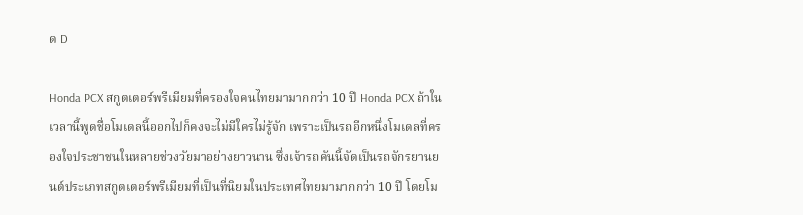ด D

Honda PCX สกูตเตอร์พรีเมียมที่ครองใจคนไทยมามากกว่า 10 ปี Honda PCX ถ้าในเวลานี้พูดชื่อโมเดลนี้ออกไปก็คงจะไม่มีใครไม่รู้จัก เพราะเป็นรถอีกหนึ่งโมเดลที่ครองใจประชาชนในหลายช่วงวัยมาอย่างยาวนาน ซึ่งเจ้ารถคันนี้จัดเป็นรถจักรยานยนต์ประเภทสกูตเตอร์พรีเมียมที่เป็นที่นิยมในประเทศไทยมามากกว่า 10 ปี โดยโม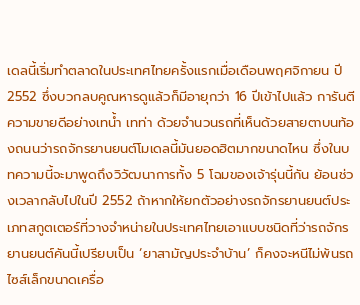เดลนี้เริ่มทำตลาดในประเทศไทยครั้งแรกเมื่อเดือนพฤศจิกายน ปี 2552 ซึ่งบวกลบคูณหารดูแล้วก็มีอายุกว่า 16 ปีเข้าไปแล้ว การันตีความขายดีอย่างเทน้ำ เทท่า ด้วยจำนวนรถที่เห็นด้วยสายตาบนท้องถนนว่ารถจักรยานยนต์โมเดลนี้มันยอดฮิตมากขนาดไหน ซึ่งในบทความนี้จะมาพูดถึงวิวัฒนาการทั้ง 5 โฉมของเจ้ารุ่นนี้กัน ย้อนช่วงเวลากลับไปในปี 2552 ถ้าหากให้ยกตัวอย่างรถจักรยานยนต์ประเภทสกูตเตอร์ที่วางจำหน่ายในประเทศไทยเอาแบบชนิดที่ว่ารถจักรยานยนต์คันนี้เปรียบเป็น ‘ยาสามัญประจำบ้าน’ ก็คงจะหนีไม่พ้นรถไซส์เล็กขนาดเครื่อ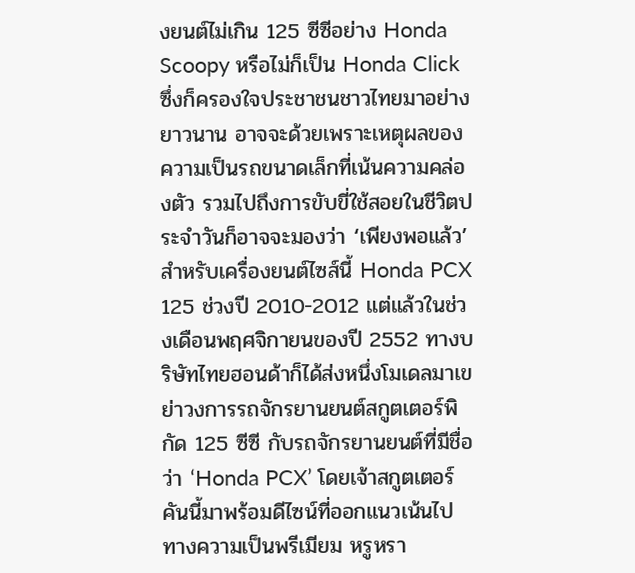งยนต์ไม่เกิน 125 ซีซีอย่าง Honda Scoopy หรือไม่ก็เป็น Honda Click ซึ่งก็ครองใจประชาชนชาวไทยมาอย่างยาวนาน อาจจะด้วยเพราะเหตุผลของความเป็นรถขนาดเล็กที่เน้นความคล่องตัว รวมไปถึงการขับขี่ใช้สอยในชีวิตประจำวันก็อาจจะมองว่า ‘เพียงพอแล้ว’ สำหรับเครื่องยนต์ไซส์นี้ Honda PCX 125 ช่วงปี 2010-2012 แต่แล้วในช่วงเดือนพฤศจิกายนของปี 2552 ทางบริษัทไทยฮอนด้าก็ได้ส่งหนึ่งโมเดลมาเขย่าวงการรถจักรยานยนต์สกูตเตอร์พิกัด 125 ซีซี กับรถจักรยานยนต์ที่มีชื่อว่า ‘Honda PCX’ โดยเจ้าสกูตเตอร์คันนี้มาพร้อมดีไซน์ที่ออกแนวเน้นไปทางความเป็นพรีเมียม หรูหรา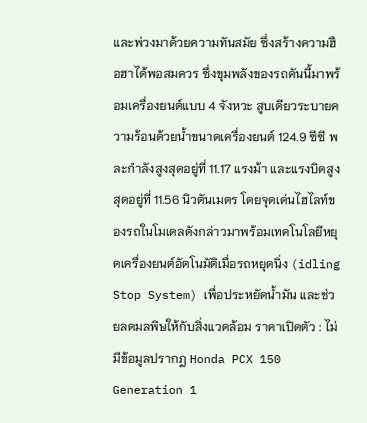และพ่วงมาด้วยความทันสมัย ซึ่งสร้างความฮือฮาได้พอสมควร ซึ่งขุมพลังของรถคันนี้มาพร้อมเครื่องยนต์แบบ 4 จังหวะ สูบเดียวระบายความร้อนด้วยน้ำขนาดเครื่องยนต์ 124.9 ซีซี พละกำลังสูงสุดอยู่ที่ 11.17 แรงม้า และแรงบิดสูงสุดอยู่ที่ 11.56 นิวตันเมตร โดยจุดเด่นไฮไลท์ของรถในโมเดลดังกล่าวมาพร้อมเทคโนโลยีหยุดเครื่องยนต์อัตโนมัติเมื่อรถหยุดนิ่ง (idling Stop System) เพื่อประหยัดน้ำมัน และช่วยลดมลพิษให้กับสิ่งแวดล้อม ราคาเปิดตัว : ไม่มีข้อมูลปรากฎ Honda PCX 150 Generation 1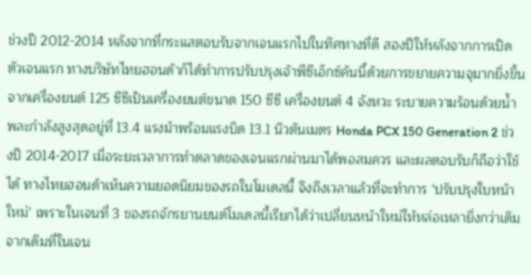ช่วงปี 2012-2014 หลังจากที่กระแสตอบรับจากเจนแรกไปในทิศทางที่ดี สองปีให้หลังจากการเปิดตัวเจนแรก ทางบริษัทไทยฮอนด้าก็ได้ทำการปรับปรุงเจ้าพีซีเอ็กซ์คันนี้ด้วยการขยายความจุมากยิ่งขึ้น จากเครื่องยนต์ 125 ซีซีเป็นเครื่องยนต์ขนาด 150 ซีซี เครื่องยนต์ 4 จังหวะ ระบายความร้อนด้วยน้ำ พละกำลังสูงสุดอยู่ที่ 13.4 แรงม้าพร้อมแรงบิด 13.1 นิวตันเมตร Honda PCX 150 Generation 2 ช่วงปี 2014-2017 เมื่อระยะเวลาการทำตลาดของเจนแรกผ่านมาได้พอสมควร และผลตอบรับก็ถือว่าใช้ได้ ทางไทยฮอนด้าเห็นความยอดนิยมของรถในโมเดลนี้ จึงถึงเวลาแล้วที่จะทำการ ‘ปรับปรุงใบหน้าใหม่’ เพราะในเจนที่ 3 ของรถจักรยานยนต์โมเดลนี้เรียกได้ว่าเปลี่ยนหน้าใหม่ให้หล่อเหลายิ่งกว่าเดิม จากเดิมที่ในเจน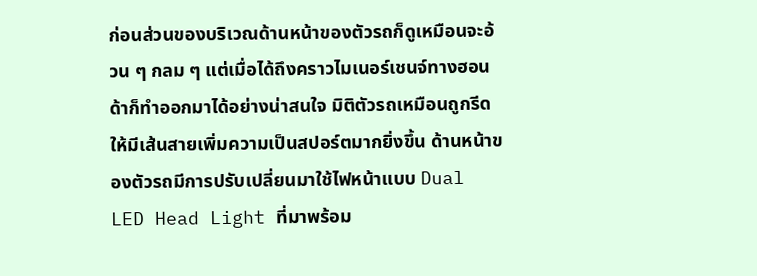ก่อนส่วนของบริเวณด้านหน้าของตัวรถก็ดูเหมือนจะอ้วน ๆ กลม ๆ แต่เมื่อได้ถึงคราวไมเนอร์เชนจ์ทางฮอนด้าก็ทำออกมาได้อย่างน่าสนใจ มิติตัวรถเหมือนถูกรีดให้มีเส้นสายเพิ่มความเป็นสปอร์ตมากยิ่งขึ้น ด้านหน้าของตัวรถมีการปรับเปลี่ยนมาใช้ไฟหน้าแบบ Dual LED Head Light ที่มาพร้อม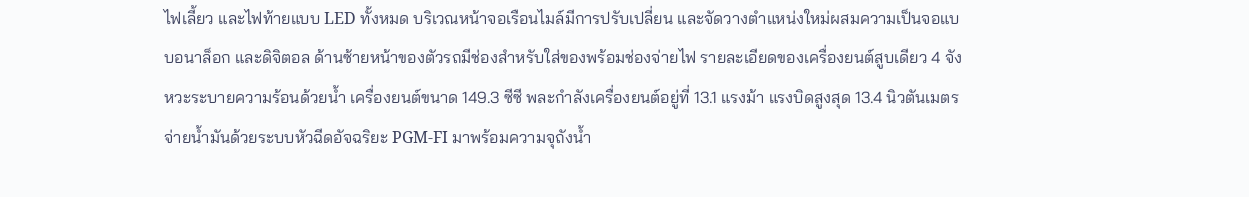ไฟเลี้ยว และไฟท้ายแบบ LED ทั้งหมด บริเวณหน้าจอเรือนไมล์มีการปรับเปลี่ยน และจัดวางตำแหน่งใหม่ผสมความเป็นจอแบบอนาล็อก และดิจิตอล ด้านซ้ายหน้าของตัวรถมีช่องสำหรับใส่ของพร้อมช่องจ่ายไฟ รายละเอียดของเครื่องยนต์สูบเดียว 4 จังหวะระบายความร้อนด้วยน้ำ เครื่องยนต์ขนาด 149.3 ซีซี พละกำลังเครื่องยนต์อยู่ที่ 13.1 แรงม้า แรงบิดสูงสุด 13.4 นิวตันเมตร จ่ายน้ำมันด้วยระบบหัวฉีดอัจฉริยะ PGM-FI มาพร้อมความจุถังน้ำ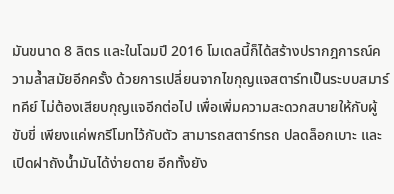มันขนาด 8 ลิตร และในโฉมปี 2016 โมเดลนี้ก็ได้สร้างปรากฎการณ์ความล้ำสมัยอีกครั้ง ด้วยการเปลี่ยนจากไขกุญแจสตาร์ทเป็นระบบสมาร์ทคีย์ ไม่ต้องเสียบกุญแจอีกต่อไป เพื่อเพิ่มความสะดวกสบายให้กับผู้ขับขี่ เพียงแค่พกรีโมทไว้กับตัว สามารถสตาร์ทรถ ปลดล็อกเบาะ และเปิดฝาถังน้ำมันได้ง่ายดาย อีกทั้งยัง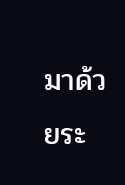มาด้วยระ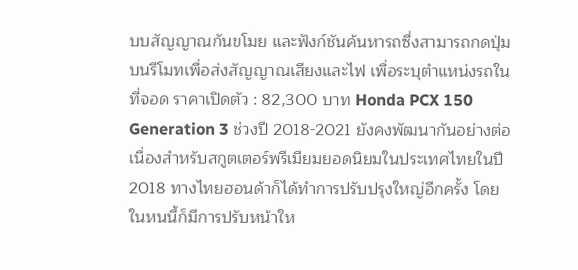บบสัญญาณกันขโมย และฟังก์ชันค้นหารถซึ่งสามารถกดปุ่มบนรีโมทเพื่อส่งสัญญาณเสียงและไฟ เพื่อระบุตำแหน่งรถในที่จอด ราคาเปิดตัว : 82,300 บาท Honda PCX 150 Generation 3 ช่วงปี 2018-2021 ยังคงพัฒนากันอย่างต่อเนื่องสำหรับสกูตเตอร์พรีเมียมยอดนิยมในประเทศไทยในปี 2018 ทางไทยฮอนด้าก็ได้ทำการปรับปรุงใหญ่อีกครั้ง โดยในหนนี้ก็มีการปรับหน้าให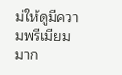ม่ให้ดูมีความพรีเมียมมาก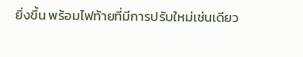ยิ่งขึ้น พร้อมไฟท้ายที่มีการปรับใหม่เช่นเดียว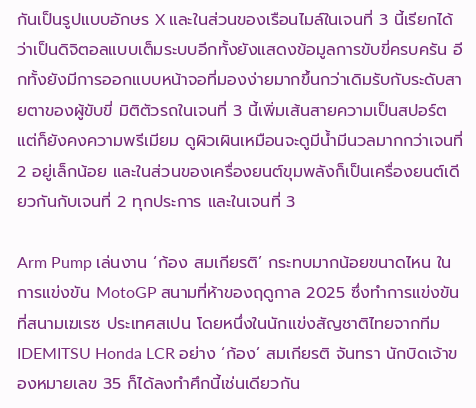กันเป็นรูปแบบอักษร X และในส่วนของเรือนไมล์ในเจนที่ 3 นี้เรียกได้ว่าเป็นดิจิตอลแบบเต็มระบบอีกทั้งยังแสดงข้อมูลการขับขี่ครบครัน อีกทั้งยังมีการออกแบบหน้าจอที่มองง่ายมากขึ้นกว่าเดิมรับกับระดับสายตาของผู้ขับขี่ มิติตัวรถในเจนที่ 3 นี้เพิ่มเส้นสายความเป็นสปอร์ต แต่ก็ยังคงความพรีเมียม ดูผิวเผินเหมือนจะดูมีน้ำมีนวลมากกว่าเจนที่ 2 อยู่เล็กน้อย และในส่วนของเครื่องยนต์ขุมพลังก็เป็นเครื่องยนต์เดียวกันกับเจนที่ 2 ทุกประการ และในเจนที่ 3

Arm Pump เล่นงาน ‘ก้อง สมเกียรติ’ กระทบมากน้อยขนาดไหน ในการแข่งขัน MotoGP สนามที่ห้าของฤดูกาล 2025 ซึ่งทำการแข่งขันที่สนามเฆเรซ ประเทศสเปน โดยหนึ่งในนักแข่งสัญชาติไทยจากทีม IDEMITSU Honda LCR อย่าง ‘ก้อง’ สมเกียรติ จันทรา นักบิดเจ้าของหมายเลข 35 ก็ได้ลงทำศึกนี้เช่นเดียวกัน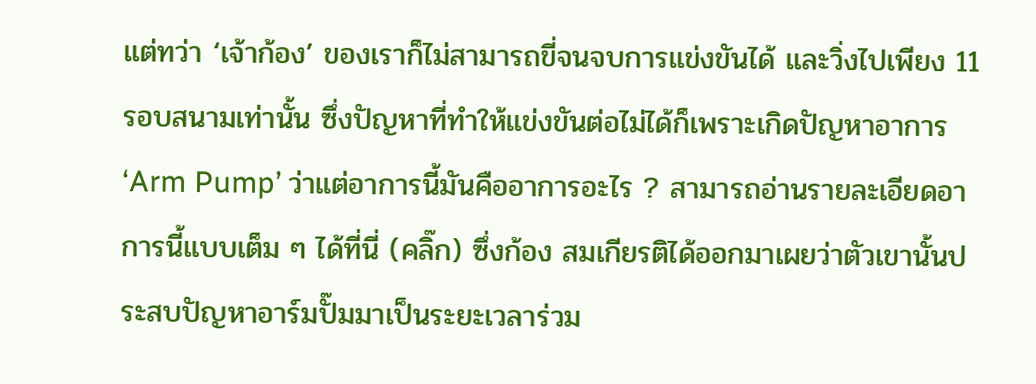แต่ทว่า ‘เจ้าก้อง’ ของเราก็ไม่สามารถขี่จนจบการแข่งขันได้ และวิ่งไปเพียง 11 รอบสนามเท่านั้น ซึ่งปัญหาที่ทำให้แข่งขันต่อไม่ได้ก็เพราะเกิดปัญหาอาการ ‘Arm Pump’ ว่าแต่อาการนี้มันคืออาการอะไร ? สามารถอ่านรายละเอียดอาการนี้แบบเต็ม ๆ ได้ที่นี่ (คลิ๊ก) ซึ่งก้อง สมเกียรติได้ออกมาเผยว่าตัวเขานั้นประสบปัญหาอาร์มปั๊มมาเป็นระยะเวลาร่วม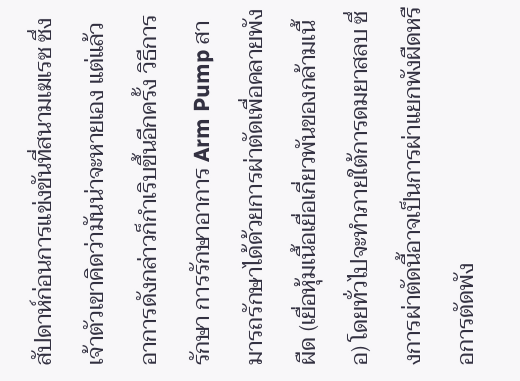สัปดาห์ก่อนการแข่งขันที่สนามเฆเรซ ซึ่งเจ้าตัวเขาคิดว่ามันน่าจะหายเอง แต่แล้วอาการดังกล่าวก็กำเริบขึ้นอีกครั้ง วิธีการรักษา การรักษาอาการ Arm Pump สามารถรักษาได้ด้วยการผ่าตัดเพื่อคลายพังผืด (เยื่อหุ้มเนื้อเยื่อเกี่ยวพันของกล้ามเนื้อ) โดยทั่วไปจะทำภายใต้การดมยาสลบ ซึ่งการผ่าตัดนี้อาจเป็นการผ่าแยกพังผืดหรือการตัดพัง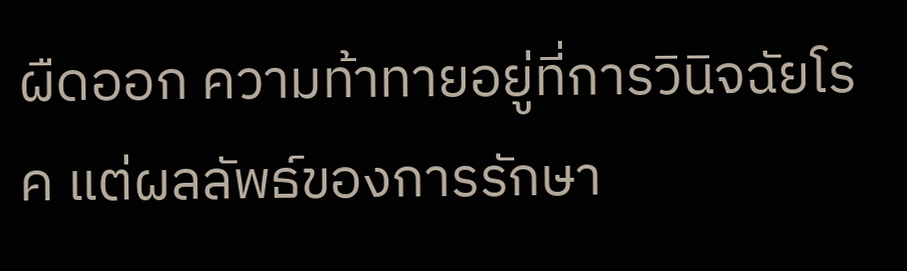ผืดออก ความท้าทายอยู่ที่การวินิจฉัยโรค แต่ผลลัพธ์ของการรักษา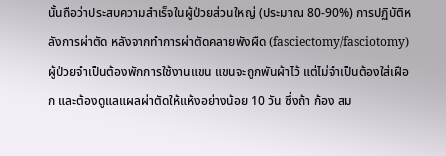นั้นถือว่าประสบความสำเร็จในผู้ป่วยส่วนใหญ่ (ประมาณ 80-90%) การปฏิบัติหลังการผ่าตัด หลังจากทำการผ่าตัดคลายพังผืด (fasciectomy/fasciotomy) ผู้ป่วยจำเป็นต้องพักการใช้งานแขน แขนจะถูกพันผ้าไว้ แต่ไม่จำเป็นต้องใส่เฝือก และต้องดูแลแผลผ่าตัดให้แห้งอย่างน้อย 10 วัน ซึ่งถ้า ก้อง สม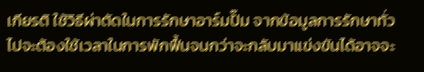เกียรติ ใช้วิธีผ่าตัดในการรักษาอาร์มปั๊ม จากข้อมูลการรักษาทั่วไปจะต้องใช้เวลาในการพักฟื้นจนกว่าจะกลับมาแข่งขันได้อาจจะ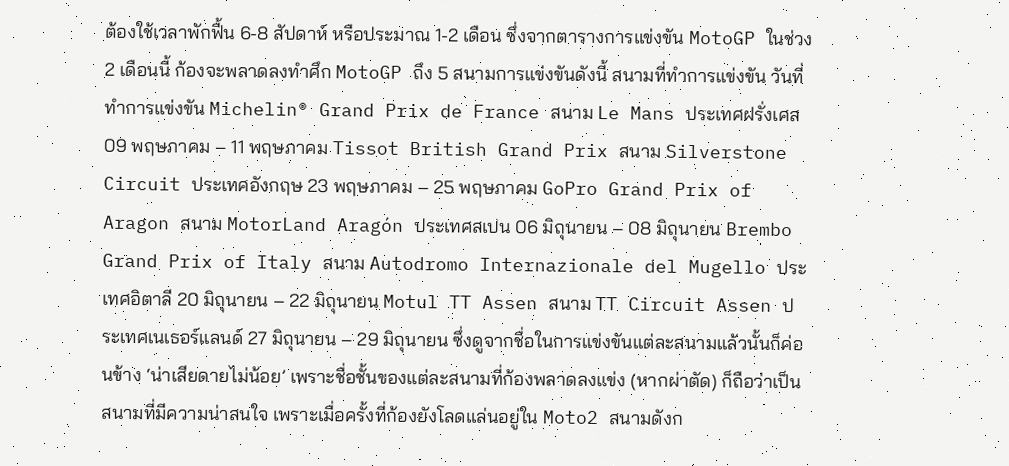ต้องใช้เวลาพักฟื้น 6-8 สัปดาห์ หรือประมาณ 1-2 เดือน ซึ่งจากตารางการแข่งขัน MotoGP ในช่วง 2 เดือนนี้ ก้องจะพลาดลงทำศึก MotoGP ถึง 5 สนามการแข่งขันดังนี้ สนามที่ทำการแข่งขัน วันที่ทำการแข่งขัน Michelin® Grand Prix de France สนาม Le Mans ประเทศฝรั่งเศส 09 พฤษภาคม – 11 พฤษภาคม Tissot British Grand Prix สนาม Silverstone Circuit ประเทศอังกฤษ 23 พฤษภาคม – 25 พฤษภาคม GoPro Grand Prix of Aragon สนาม MotorLand Aragón ประเทศสเปน 06 มิถุนายน – 08 มิถุนายน Brembo Grand Prix of Italy สนาม Autodromo Internazionale del Mugello ประเทศอิตาลี 20 มิถุนายน – 22 มิถุนายน Motul TT Assen สนาม TT Circuit Assen ประเทศเนเธอร์แลนด์ 27 มิถุนายน – 29 มิถุนายน ซึ่งดูจากชื่อในการแข่งขันแต่ละสนามแล้วนั้นก็ค่อนข้าง ‘น่าเสียดายไม่น้อย’ เพราะชื่อชั้นของแต่ละสนามที่ก้องพลาดลงแข่ง (หากผ่าตัด) ก็ถือว่าเป็นสนามที่มีความน่าสนใจ เพราะเมื่อครั้งที่ก้องยังโลดแล่นอยู่ใน Moto2 สนามดังก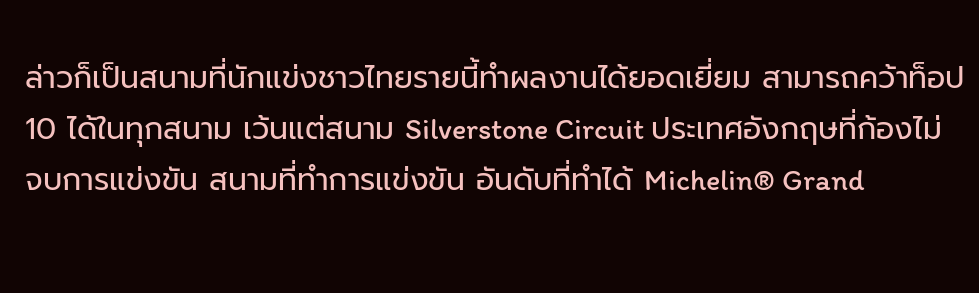ล่าวก็เป็นสนามที่นักแข่งชาวไทยรายนี้ทำผลงานได้ยอดเยี่ยม สามารถคว้าท็อป 10 ได้ในทุกสนาม เว้นแต่สนาม Silverstone Circuit ประเทศอังกฤษที่ก้องไม่จบการแข่งขัน สนามที่ทำการแข่งขัน อันดับที่ทำได้ Michelin® Grand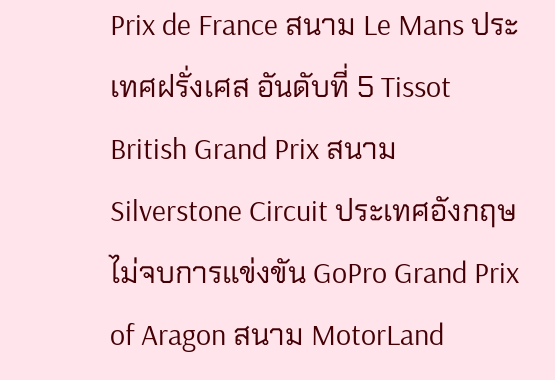Prix de France สนาม Le Mans ประเทศฝรั่งเศส อันดับที่ 5 Tissot British Grand Prix สนาม Silverstone Circuit ประเทศอังกฤษ ไม่จบการแข่งขัน GoPro Grand Prix of Aragon สนาม MotorLand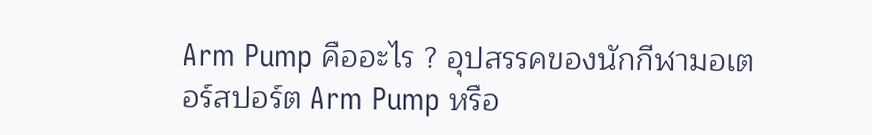Arm Pump คืออะไร ? อุปสรรคของนักกีฬามอเตอร์สปอร์ต Arm Pump หรือ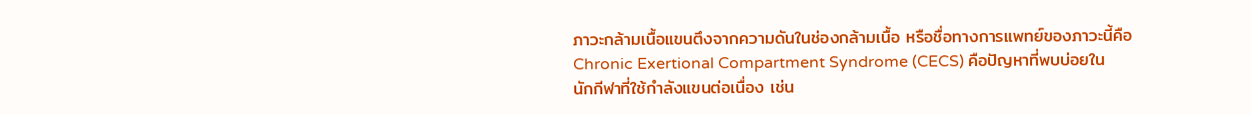ภาวะกล้ามเนื้อแขนตึงจากความดันในช่องกล้ามเนื้อ หรือชื่อทางการแพทย์ของภาวะนี้คือ Chronic Exertional Compartment Syndrome (CECS) คือปัญหาที่พบบ่อยในนักกีฬาที่ใช้กำลังแขนต่อเนื่อง เช่น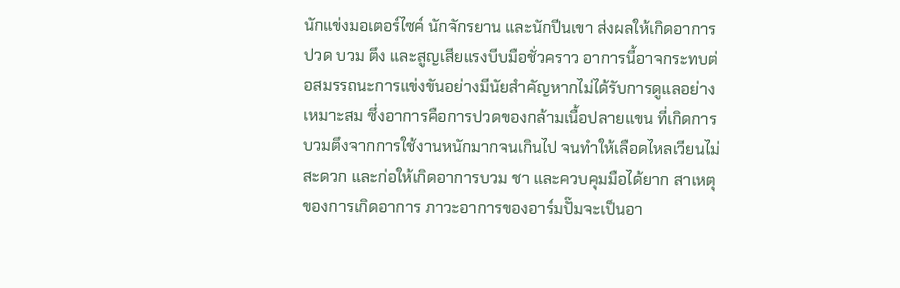นักแข่งมอเตอร์ไซค์ นักจักรยาน และนักปีนเขา ส่งผลให้เกิดอาการปวด บวม ตึง และสูญเสียแรงบีบมือชั่วคราว อาการนี้อาจกระทบต่อสมรรถนะการแข่งขันอย่างมีนัยสำคัญหากไม่ได้รับการดูแลอย่างเหมาะสม ซึ่งอาการคือการปวดของกล้ามเนื้อปลายแขน ที่เกิดการบวมตึงจากการใช้งานหนักมากจนเกินไป จนทำให้เลือดไหลเวียนไม่สะดวก และก่อให้เกิดอาการบวม ชา และควบคุมมือได้ยาก สาเหตุของการเกิดอาการ ภาวะอาการของอาร์มปั๊มจะเป็นอา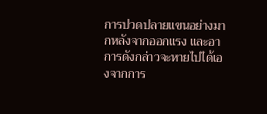การปวดปลายแขนอย่างมากหลังจากออกแรง และอาการดังกล่าวจะหายไปได้เองจากการ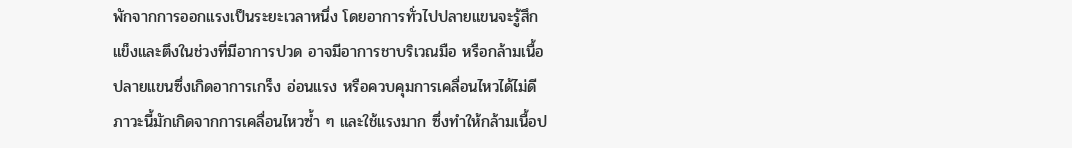พักจากการออกแรงเป็นระยะเวลาหนึ่ง โดยอาการทั่วไปปลายแขนจะรู้สึกแข็งและตึงในช่วงที่มีอาการปวด อาจมีอาการชาบริเวณมือ หรือกล้ามเนื้อปลายแขนซึ่งเกิดอาการเกร็ง อ่อนแรง หรือควบคุมการเคลื่อนไหวได้ไม่ดี ภาวะนี้มักเกิดจากการเคลื่อนไหวซ้ำ ๆ และใช้แรงมาก ซึ่งทำให้กล้ามเนื้อป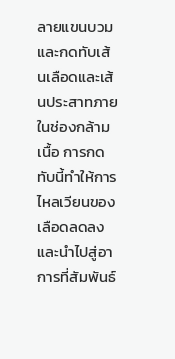ลายแขนบวมและกดทับเส้นเลือดและเส้นประสาทภายในช่องกล้ามเนื้อ การกดทับนี้ทำให้การไหลเวียนของเลือดลดลง และนำไปสู่อาการที่สัมพันธ์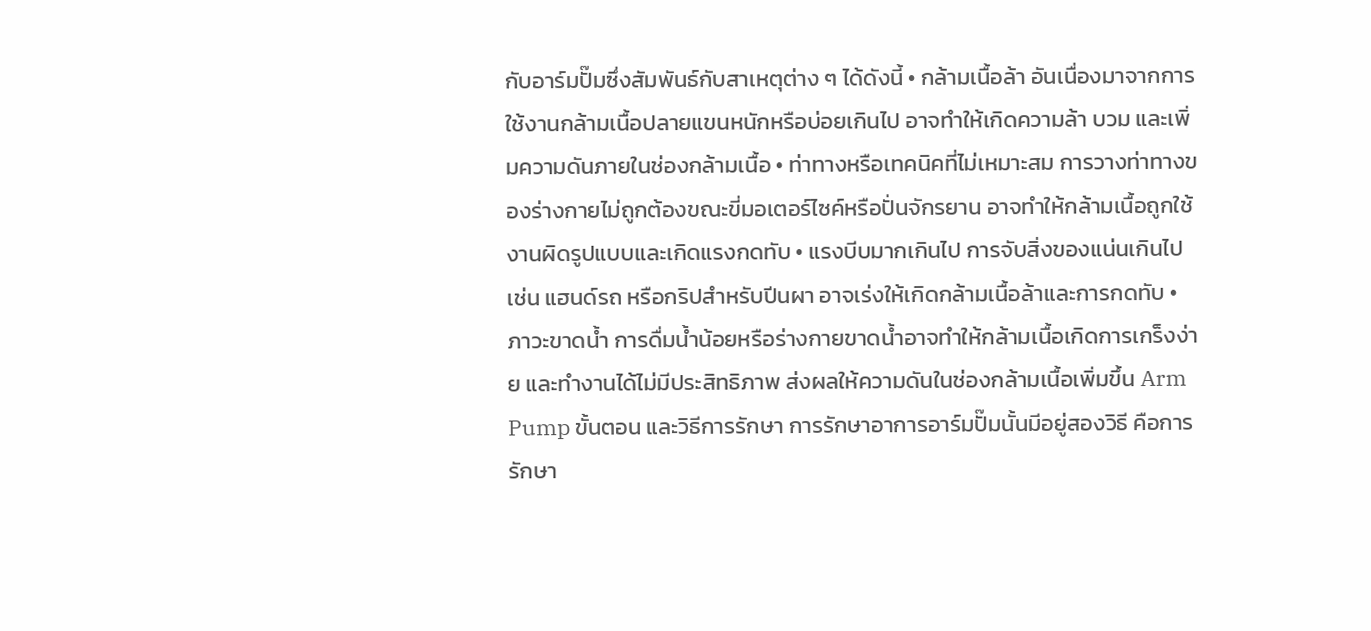กับอาร์มปั๊มซึ่งสัมพันธ์กับสาเหตุต่าง ๆ ได้ดังนี้ • กล้ามเนื้อล้า อันเนื่องมาจากการใช้งานกล้ามเนื้อปลายแขนหนักหรือบ่อยเกินไป อาจทำให้เกิดความล้า บวม และเพิ่มความดันภายในช่องกล้ามเนื้อ • ท่าทางหรือเทคนิคที่ไม่เหมาะสม การวางท่าทางของร่างกายไม่ถูกต้องขณะขี่มอเตอร์ไซค์หรือปั่นจักรยาน อาจทำให้กล้ามเนื้อถูกใช้งานผิดรูปแบบและเกิดแรงกดทับ • แรงบีบมากเกินไป การจับสิ่งของแน่นเกินไป เช่น แฮนด์รถ หรือกริปสำหรับปีนผา อาจเร่งให้เกิดกล้ามเนื้อล้าและการกดทับ • ภาวะขาดน้ำ การดื่มน้ำน้อยหรือร่างกายขาดน้ำอาจทำให้กล้ามเนื้อเกิดการเกร็งง่าย และทำงานได้ไม่มีประสิทธิภาพ ส่งผลให้ความดันในช่องกล้ามเนื้อเพิ่มขึ้น Arm Pump ขั้นตอน และวิธีการรักษา การรักษาอาการอาร์มปั๊มนั้นมีอยู่สองวิธี คือการรักษา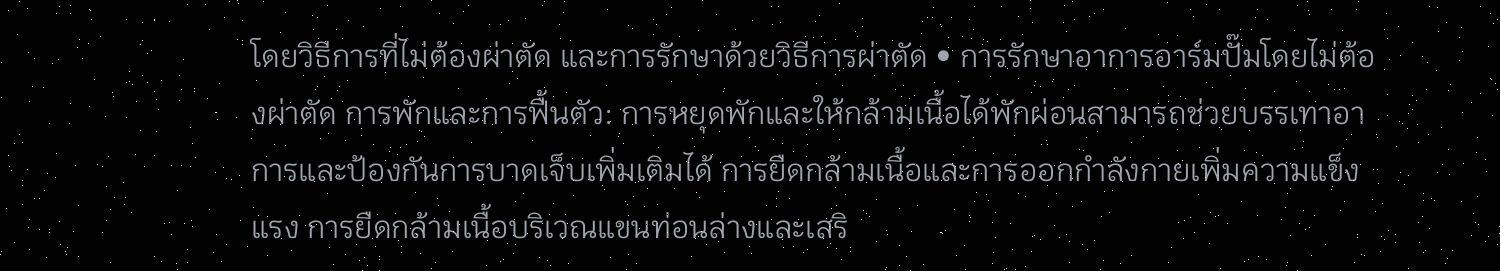โดยวิธีการที่ไม่ต้องผ่าตัด และการรักษาด้วยวิธีการผ่าตัด • การรักษาอาการอาร์มปั๊มโดยไม่ต้องผ่าตัด การพักและการฟื้นตัว: การหยุดพักและให้กล้ามเนื้อได้พักผ่อนสามารถช่วยบรรเทาอาการและป้องกันการบาดเจ็บเพิ่มเติมได้ การยืดกล้ามเนื้อและการออกกำลังกายเพิ่มความแข็งแรง การยืดกล้ามเนื้อบริเวณแขนท่อนล่างและเสริ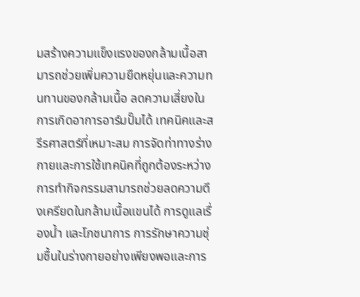มสร้างความแข็งแรงของกล้ามเนื้อสามารถช่วยเพิ่มความยืดหยุ่นและความทนทานของกล้ามเนื้อ ลดความเสี่ยงในการเกิดอาการอาร์มปั๊มได้ เทคนิคและสรีรศาสตร์ที่เหมาะสม การจัดท่าทางร่างกายและการใช้เทคนิคที่ถูกต้องระหว่างการทำกิจกรรมสามารถช่วยลดความตึงเครียดในกล้ามเนื้อแขนได้ การดูแลเรื่องน้ำ และโภชนาการ การรักษาความชุ่มชื้นในร่างกายอย่างเพียงพอและการ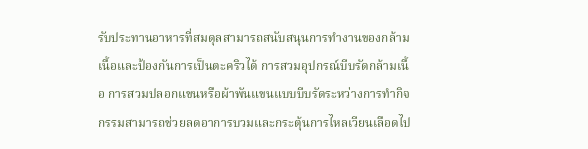รับประทานอาหารที่สมดุลสามารถสนับสนุนการทำงานของกล้ามเนื้อและป้องกันการเป็นตะคริวได้ การสวมอุปกรณ์บีบรัดกล้ามเนื้อ การสวมปลอกแขนหรือผ้าพันแขนแบบบีบรัดระหว่างการทำกิจกรรมสามารถช่วยลดอาการบวมและกระตุ้นการไหลเวียนเลือดไป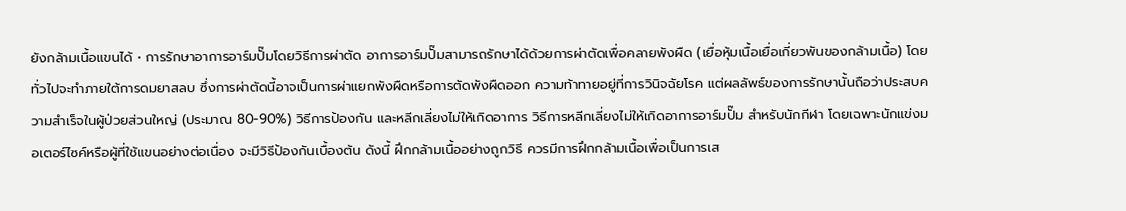ยังกล้ามเนื้อแขนได้ • การรักษาอาการอาร์มปั๊มโดยวิธีการผ่าตัด อาการอาร์มปั๊มสามารถรักษาได้ด้วยการผ่าตัดเพื่อคลายพังผืด (เยื่อหุ้มเนื้อเยื่อเกี่ยวพันของกล้ามเนื้อ) โดยทั่วไปจะทำภายใต้การดมยาสลบ ซึ่งการผ่าตัดนี้อาจเป็นการผ่าแยกพังผืดหรือการตัดพังผืดออก ความท้าทายอยู่ที่การวินิจฉัยโรค แต่ผลลัพธ์ของการรักษานั้นถือว่าประสบความสำเร็จในผู้ป่วยส่วนใหญ่ (ประมาณ 80-90%) วิธีการป้องกัน และหลีกเลี่ยงไม่ให้เกิดอาการ วิธีการหลีกเลี่ยงไม่ให้เกิดอาการอาร์มปั๊ม สำหรับนักกีฬา โดยเฉพาะนักแข่งมอเตอร์ไซค์หรือผู้ที่ใช้แขนอย่างต่อเนื่อง จะมีวิธีป้องกันเบื้องต้น ดังนี้ ฝึกกล้ามเนื้ออย่างถูกวิธี ควรมีการฝึกกล้ามเนื้อเพื่อเป็นการเส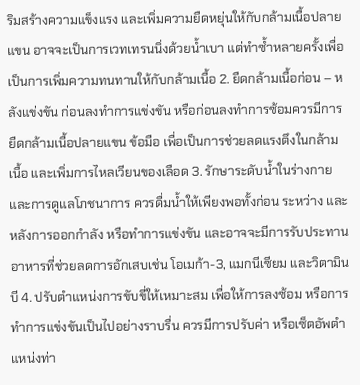ริมสร้างความแข็งแรง และเพิ่มความยืดหยุ่นให้กับกล้ามเนื้อปลายแขน อาจจะเป็นการเวทเทรนนิ่งด้วยน้ำเบา แต่ทำซ้ำหลายครั้งเพื่อเป็นการเพิ่มความทนทานให้กับกล้ามเนื้อ 2. ยืดกล้ามเนื้อก่อน – หลังแข่งขัน ก่อนลงทำการแข่งขัน หรือก่อนลงทำการซ้อมควรมีการยืดกล้ามเนื้อปลายแขน ข้อมือ เพื่อเป็นการช่วยลดแรงตึงในกล้ามเนื้อ และเพิ่มการไหลเวียนของเลือด 3. รักษาระดับน้ำในร่างกาย และการดูแลโภชนาการ ควรดื่มน้ำให้เพียงพอทั้งก่อน ระหว่าง และหลังการออกกำลัง หรือทำการแข่งขัน และอาจจะมีการรับประทานอาหารที่ช่วยลดการอักเสบเช่น โอเมก้า-3, แมกนีเซียม และวิตามินบี 4. ปรับตำแหน่งการขับขี่ให้เหมาะสม เพื่อให้การลงซ้อม หรือการทำการแข่งขันเป็นไปอย่างราบรื่น ควรมีการปรับค่า หรือเซ็ตอัพตำแหน่งท่า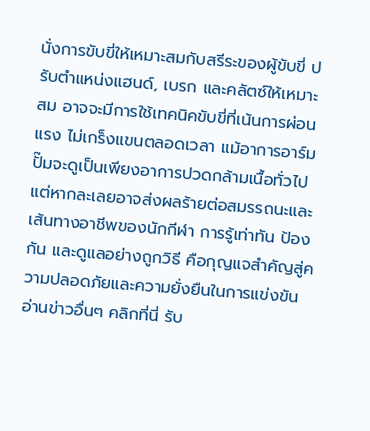นั่งการขับขี่ให้เหมาะสมกับสรีระของผู้ขับขี่ ปรับตำแหน่งแฮนด์, เบรก และคลัตซ์ให้เหมาะสม อาจจะมีการใช้เทคนิคขับขี่ที่เน้นการผ่อนแรง ไม่เกร็งแขนตลอดเวลา แม้อาการอาร์มปั๊มจะดูเป็นเพียงอาการปวดกล้ามเนื้อทั่วไป แต่หากละเลยอาจส่งผลร้ายต่อสมรรถนะและเส้นทางอาชีพของนักกีฬา การรู้เท่าทัน ป้องกัน และดูแลอย่างถูกวิธี คือกุญแจสำคัญสู่ความปลอดภัยและความยั่งยืนในการแข่งขัน อ่านข่าวอื่นๆ คลิกที่นี่ รับ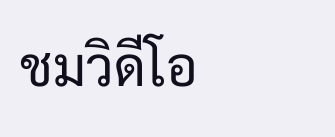ชมวิดีโอ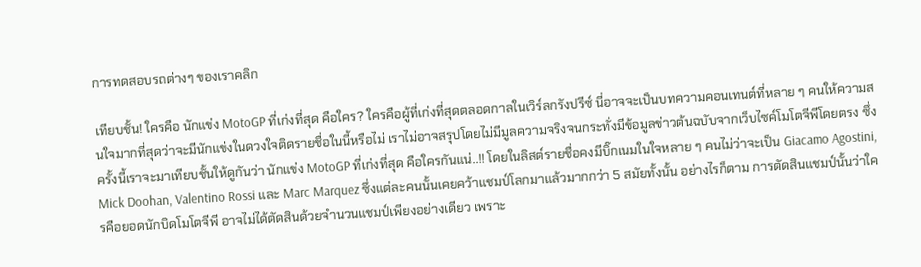การทดสอบรถต่างๆ ของเราคลิก

เทียบชั้น! ใครคือ นักแข่ง MotoGP ที่เก่งที่สุด คือใคร? ใครคือผู้ที่เก่งที่สุดตลอดกาลในเวิร์ลกรังปรีซ์ นี่อาจจะเป็นบทความคอนเทนต์ที่หลาย ๆ คนให้ความสนใจมากที่สุดว่าจะมีนักแข่งในดวงใจติดรายชื่อในนี้หรือไม่ เราไม่อาจสรุปโดยไม่มีมูลความจริงจนกระทั่งมีข้อมูลข่าวต้นฉบับจากเว็บไซค์โมโตจีพีโดยตรง ซึ่งครั้งนี้เราจะมาเทียบชั้นให้ดูกันว่า นักแข่ง MotoGP ที่เก่งที่สุด คือใครกันแน่..!! โดยในลิสต์รายชื่อคงมีบิ๊กเนมในใจหลาย ๆ คนไม่ว่าจะเป็น Giacamo Agostini, Mick Doohan, Valentino Rossi และ Marc Marquez ซึ่งแต่ละคนนั้นเคยคว้าแชมป์โลกมาแล้วมากกว่า 5 สมัยทั้งนั้น อย่างไรก็ตาม การตัดสินแชมป์นั้นว่าใครคือยอดนักบิดโมโตจีพี อาจไม่ได้ตัดสินด้วยจำนวนแชมป์เพียงอย่างเดียว เพราะ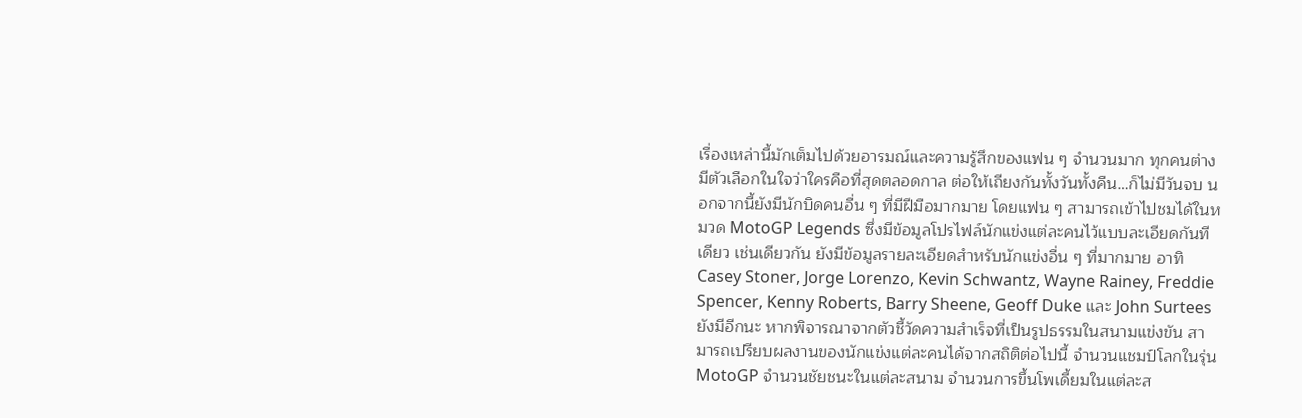เรื่องเหล่านี้มักเต็มไปด้วยอารมณ์และความรู้สึกของแฟน ๆ จำนวนมาก ทุกคนต่างมีตัวเลือกในใจว่าใครคือที่สุดตลอดกาล ต่อให้เถียงกันทั้งวันทั้งคืน…ก็ไม่มีวันจบ นอกจากนี้ยังมีนักบิดคนอื่น ๆ ที่มีฝีมือมากมาย โดยแฟน ๆ สามารถเข้าไปชมได้ในหมวด MotoGP Legends ซึ่งมีข้อมูลโปรไฟล์นักแข่งแต่ละคนไว้แบบละเอียดกันทีเดียว เช่นเดียวกัน ยังมีข้อมูลรายละเอียดสำหรับนักแข่งอื่น ๆ ที่มากมาย อาทิ Casey Stoner, Jorge Lorenzo, Kevin Schwantz, Wayne Rainey, Freddie Spencer, Kenny Roberts, Barry Sheene, Geoff Duke และ John Surtees ยังมีอีกนะ หากพิจารณาจากตัวชี้วัดความสำเร็จที่เป็นรูปธรรมในสนามแข่งขัน สามารถเปรียบผลงานของนักแข่งแต่ละคนได้จากสถิติต่อไปนี้ จำนวนแชมป์โลกในรุ่น MotoGP จำนวนชัยชนะในแต่ละสนาม จำนวนการขึ้นโพเดี้ยมในแต่ละส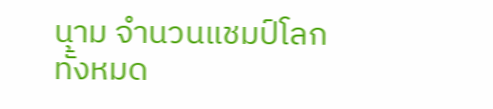นาม จำนวนแชมป์โลกทั้งหมด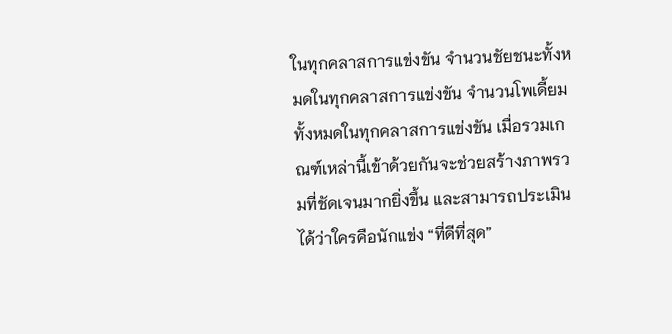ในทุกคลาสการแข่งขัน จำนวนชัยชนะทั้งหมดในทุกคลาสการแข่งขัน จำนวนโพเดี้ยมทั้งหมดในทุกคลาสการแข่งขัน เมื่อรวมเกณฑ์เหล่านี้เข้าด้วยกันจะช่วยสร้างภาพรวมที่ชัดเจนมากยิ่งขึ้น และสามารถประเมินได้ว่าใครคือนักแข่ง “ที่ดีที่สุด”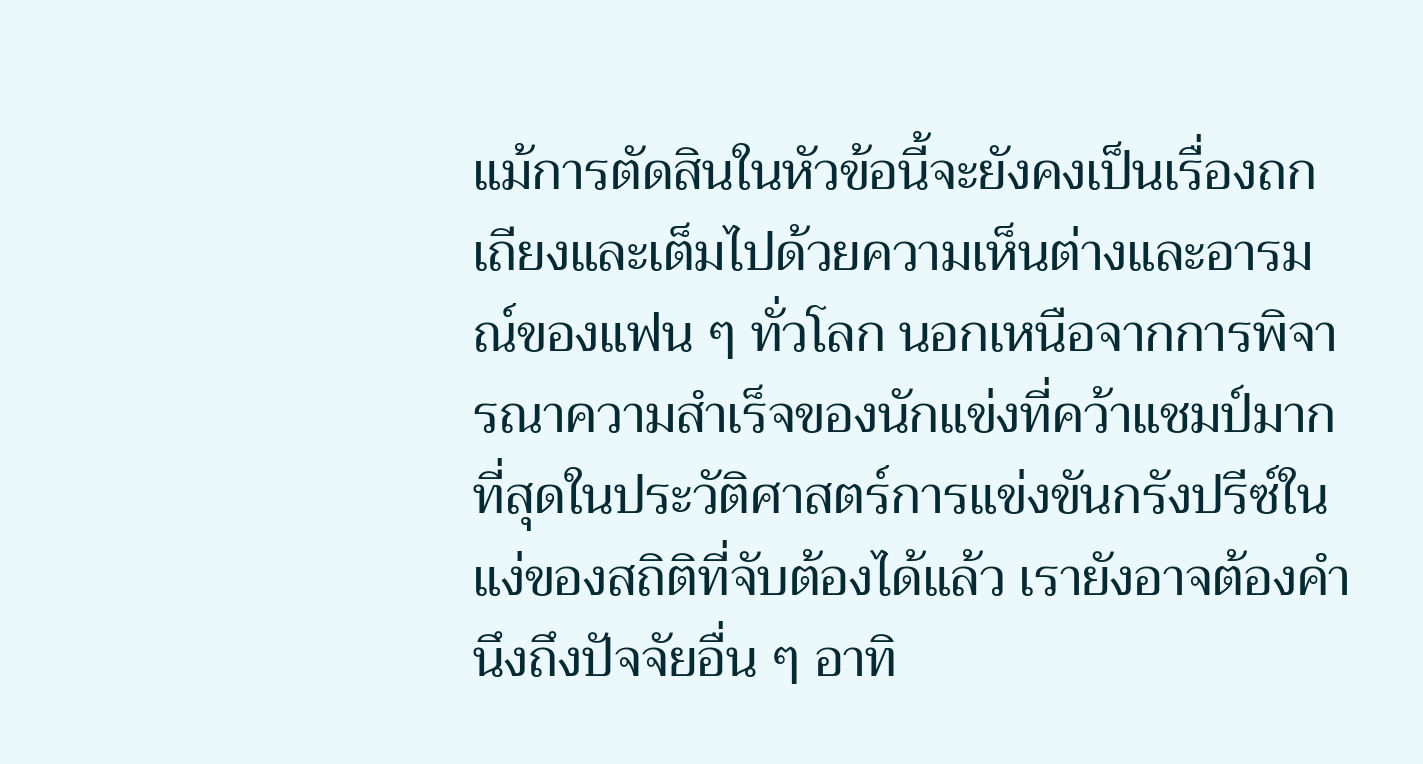แม้การตัดสินในหัวข้อนี้จะยังคงเป็นเรื่องถกเถียงและเต็มไปด้วยความเห็นต่างและอารมณ์ของแฟน ๆ ทั่วโลก นอกเหนือจากการพิจารณาความสำเร็จของนักแข่งที่คว้าแชมป์มากที่สุดในประวัติศาสตร์การแข่งขันกรังปรีซ์ในแง่ของสถิติที่จับต้องได้แล้ว เรายังอาจต้องคำนึงถึงปัจจัยอื่น ๆ อาทิ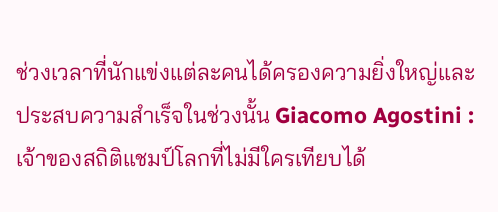ช่วงเวลาที่นักแข่งแต่ละคนได้ครองความยิ่งใหญ่และประสบความสำเร็จในช่วงนั้น Giacomo Agostini : เจ้าของสถิติแชมป์โลกที่ไม่มีใครเทียบได้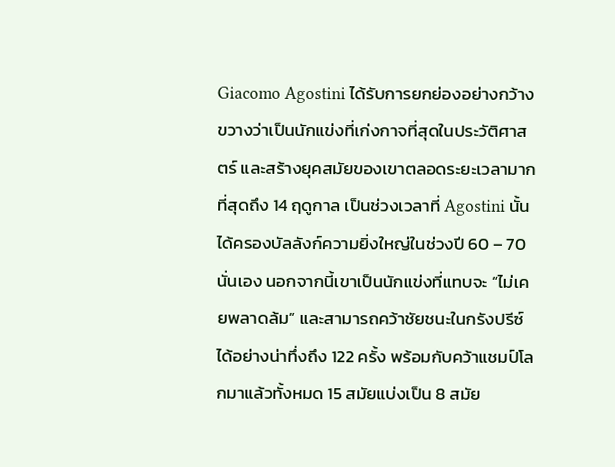Giacomo Agostini ได้รับการยกย่องอย่างกว้างขวางว่าเป็นนักแข่งที่เก่งกาจที่สุดในประวัติศาสตร์ และสร้างยุคสมัยของเขาตลอดระยะเวลามากที่สุดถึง 14 ฤดูกาล เป็นช่วงเวลาที่ Agostini นั้นได้ครองบัลลังก์ความยิ่งใหญ่ในช่วงปี 60 – 70 นั่นเอง นอกจากนี้เขาเป็นนักแข่งที่แทบจะ “ไม่เคยพลาดล้ม” และสามารถคว้าชัยชนะในกรังปรีซ์ได้อย่างน่าทึ่งถึง 122 ครั้ง พร้อมกับคว้าแชมป์โลกมาแล้วทั้งหมด 15 สมัยแบ่งเป็น 8 สมัย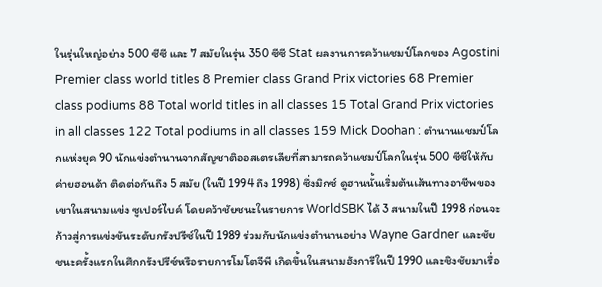ในรุ่นใหญ่อย่าง 500 ซีซี และ 7 สมัยในรุ่น 350 ซีซี Stat ผลงานการคว้าแชมป์โลกของ Agostini Premier class world titles 8 Premier class Grand Prix victories 68 Premier class podiums 88 Total world titles in all classes 15 Total Grand Prix victories in all classes 122 Total podiums in all classes 159 Mick Doohan : ตำนานแชมป์โลกแห่งยุค 90 นักแข่งตำนานจากสัญชาติออสเตรเลียที่สามารถคว้าแชมป์โลกในรุ่น 500 ซีซีให้กับค่ายฮอนด้า ติดต่อกันถึง 5 สมัย (ในปี 1994 ถึง 1998) ซึ่งมิกซ์ ดูฮานนั้นเริ่มต้นเส้นทางอาชีพของเขาในสนามแข่ง ซูเปอร์ไบค์ โดยคว้าชัยชนะในรายการ WorldSBK ได้ 3 สนามในปี 1998 ก่อนจะก้าวสู่การแข่งขันระดับกรังปรีซ์ในปี 1989 ร่วมกับนักแข่งตำนานอย่าง Wayne Gardner และชัยชนะครั้งแรกในศึกกรังปรีซ์หรือรายการโมโตจีพี เกิดขึ้นในสนามฮังการีในปี 1990 และชิงชัยมาเรื่อ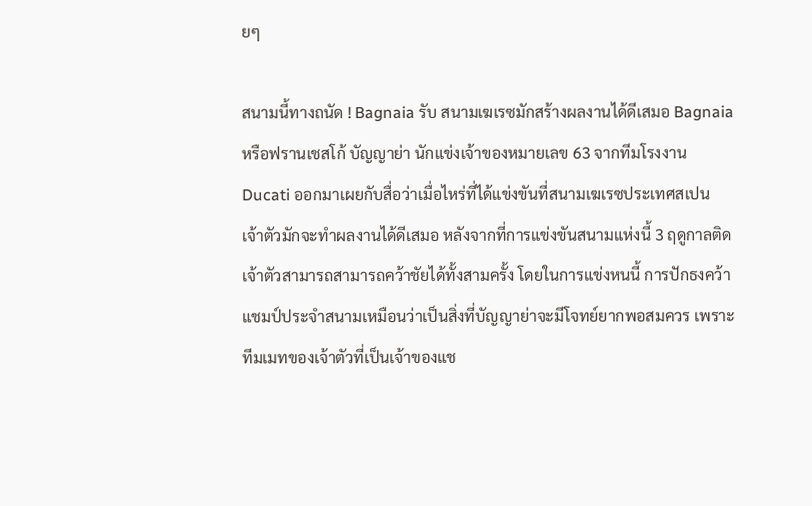ยๆ

สนามนี้ทางถนัด ! Bagnaia รับ สนามเฆเรซมักสร้างผลงานได้ดีเสมอ Bagnaia หรือฟรานเชสโก้ บัญญาย่า นักแข่งเจ้าของหมายเลข 63 จากทีมโรงงาน Ducati ออกมาเผยกับสื่อว่าเมื่อไหร่ที่ได้แข่งขันที่สนามเฆเรซประเทศสเปน เจ้าตัวมักจะทำผลงานได้ดีเสมอ หลังจากที่การแข่งขันสนามแห่งนี้ 3 ฤดูกาลติดเจ้าตัวสามารถสามารถคว้าชัยได้ทั้งสามครั้ง โดยในการแข่งหนนี้ การปักธงคว้าแชมป์ประจำสนามเหมือนว่าเป็นสิ่งที่บัญญาย่าจะมีโจทย์ยากพอสมควร เพราะทีมเมทของเจ้าตัวที่เป็นเจ้าของแช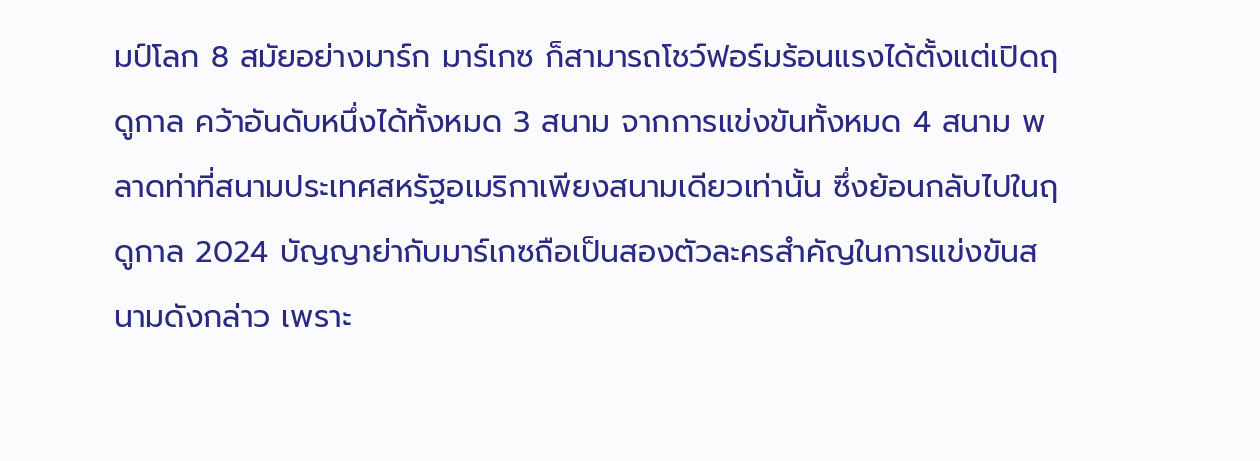มป์โลก 8 สมัยอย่างมาร์ก มาร์เกซ ก็สามารถโชว์ฟอร์มร้อนแรงได้ตั้งแต่เปิดฤดูกาล คว้าอันดับหนึ่งได้ทั้งหมด 3 สนาม จากการแข่งขันทั้งหมด 4 สนาม พลาดท่าที่สนามประเทศสหรัฐอเมริกาเพียงสนามเดียวเท่านั้น ซึ่งย้อนกลับไปในฤดูกาล 2024 บัญญาย่ากับมาร์เกซถือเป็นสองตัวละครสำคัญในการแข่งขันสนามดังกล่าว เพราะ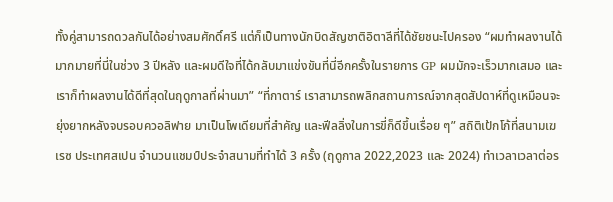ทั้งคู่สามารถดวลกันได้อย่างสมศักดิ์ศรี แต่ก็เป็นทางนักบิดสัญชาติอิตาลีที่ได้ชัยชนะไปครอง “ผมทำผลงานได้มากมายที่นี่ในช่วง 3 ปีหลัง และผมดีใจที่ได้กลับมาแข่งขันที่นี่อีกครั้งในรายการ GP ผมมักจะเร็วมากเสมอ และเราก็ทำผลงานได้ดีที่สุดในฤดูกาลที่ผ่านมา” “ที่กาตาร์ เราสามารถพลิกสถานการณ์จากสุดสัปดาห์ที่ดูเหมือนจะยุ่งยากหลังจบรอบควอลิฟาย มาเป็นโพเดียมที่สำคัญ และฟีลลิ่งในการขี่ก็ดีขึ้นเรื่อย ๆ” สถิติเป้กโก้ที่สนามเฆเรซ ประเทศสเปน จำนวนแชมป์ประจำสนามที่ทำได้ 3 ครั้ง (ฤดูกาล 2022,2023 และ 2024) ทำเวลาเวลาต่อร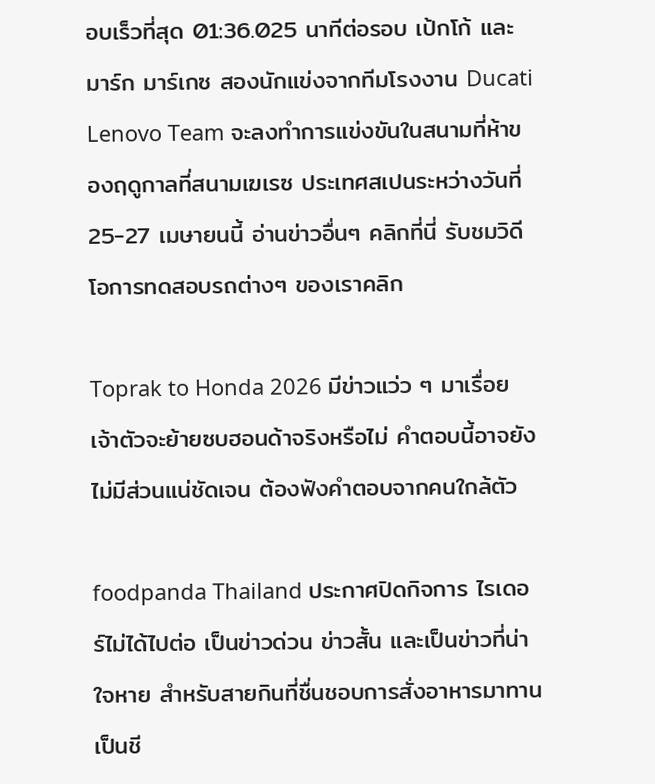อบเร็วที่สุด 01:36.025 นาทีต่อรอบ เป้กโก้ และมาร์ก มาร์เกซ สองนักแข่งจากทีมโรงงาน Ducati Lenovo Team จะลงทำการแข่งขันในสนามที่ห้าของฤดูกาลที่สนามเฆเรซ ประเทศสเปนระหว่างวันที่ 25-27 เมษายนนี้ อ่านข่าวอื่นๆ คลิกที่นี่ รับชมวิดีโอการทดสอบรถต่างๆ ของเราคลิก

Toprak to Honda 2026 มีข่าวแว่ว ๆ มาเรื่อย เจ้าตัวจะย้ายซบฮอนด้าจริงหรือไม่ คำตอบนี้อาจยังไม่มีส่วนแน่ชัดเจน ต้องฟังคำตอบจากคนใกล้ตัว

foodpanda Thailand ประกาศปิดกิจการ ไรเดอร์ไม่ได้ไปต่อ เป็นข่าวด่วน ข่าวสั้น และเป็นข่าวที่น่าใจหาย สำหรับสายกินที่ชื่นชอบการสั่งอาหารมาทานเป็นชี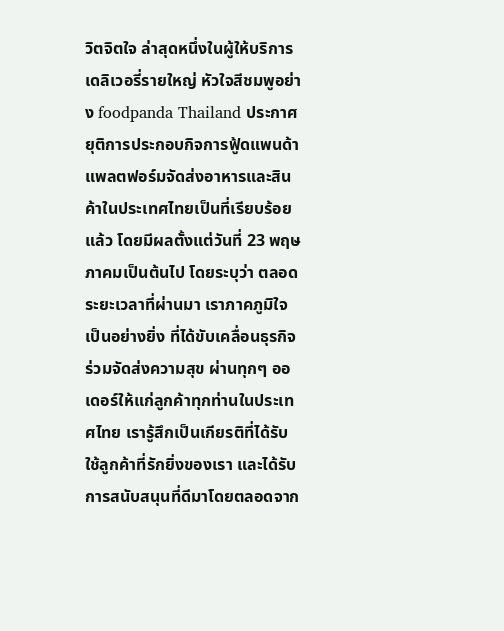วิตจิตใจ ล่าสุดหนึ่งในผู้ให้บริการเดลิเวอรี่รายใหญ่ หัวใจสีชมพูอย่าง foodpanda Thailand ประกาศยุติการประกอบกิจการฟู้ดแพนด้า แพลตฟอร์มจัดส่งอาหารและสินค้าในประเทศไทยเป็นที่เรียบร้อยแล้ว โดยมีผลตั้งแต่วันที่ 23 พฤษภาคมเป็นต้นไป โดยระบุว่า ตลอดระยะเวลาที่ผ่านมา เราภาคภูมิใจเป็นอย่างยิ่ง ที่ได้ขับเคลื่อนธุรกิจร่วมจัดส่งความสุข ผ่านทุกๆ ออเดอร์ให้แก่ลูกค้าทุกท่านในประเทศไทย เรารู้สึกเป็นเกียรติที่ได้รับใช้ลูกค้าที่รักยิ่งของเรา และได้รับการสนับสนุนที่ดีมาโดยตลอดจาก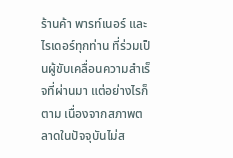ร้านค้า พารท์เนอร์ และไรเดอร์ทุกท่าน ที่ร่วมเป็นผู้ขับเคลื่อนความสำเร็จที่ผ่านมา แต่อย่างไรก็ตาม เนื่องจากสภาพตลาดในปัจจุบันไม่ส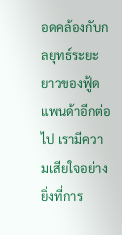อดคล้องกับกลยุทธ์ระยะยาวของฟู้ดแพนด้าอีกต่อไป เรามีความเสียใจอย่างยิ่งที่การ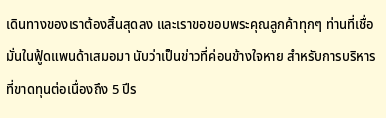เดินทางของเราต้องสิ้นสุดลง และเราขอขอบพระคุณลูกค้าทุกๆ ท่านที่เชื่อมั่นในฟู้ดแพนด้าเสมอมา นับว่าเป็นข่าวที่ค่อนข้างใจหาย สำหรับการบริหารที่ขาดทุนต่อเนื่องถึง 5 ปีร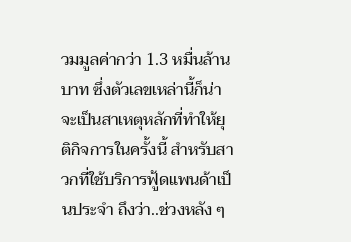วมมูลค่ากว่า 1.3 หมื่นล้านบาท ซึ่งตัวเลขเหล่านี้ก็น่าจะเป็นสาเหตุหลักที่ทำให้ยุติกิจการในครั้งนี้ สำหรับสาวกที่ใช้บริการฟู้ดแพนด้าเป็นประจำ ถึงว่า..ช่วงหลัง ๆ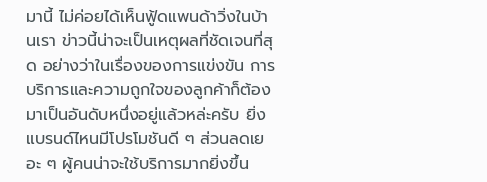มานี้ ไม่ค่อยได้เห็นฟู้ดแพนด้าวิ่งในบ้านเรา ข่าวนี้น่าจะเป็นเหตุผลที่ชัดเจนที่สุด อย่างว่าในเรื่องของการแข่งขัน การบริการและความถูกใจของลูกค้าก็ต้องมาเป็นอันดับหนึ่งอยู่แล้วหล่ะครับ ยิ่งแบรนด์ไหนมีโปรโมชันดี ๆ ส่วนลดเยอะ ๆ ผู้คนน่าจะใช้บริการมากยิ่งขึ้น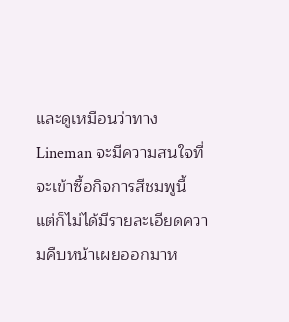และดูเหมือนว่าทาง Lineman จะมีความสนใจที่จะเข้าซื้อกิจการสีชมพูนี้ แต่ก็ไม่ได้มีรายละเอียดความคืบหน้าเผยออกมาห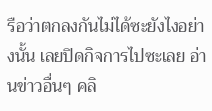รือว่าตกลงกันไม่ได้ซะยังไงอย่างนั้น เลยปิดกิจการไปซะเลย อ่านข่าวอื่นๆ คลิ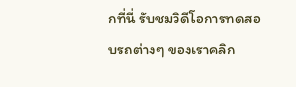กที่นี่ รับชมวิดีโอการทดสอบรถต่างๆ ของเราคลิก